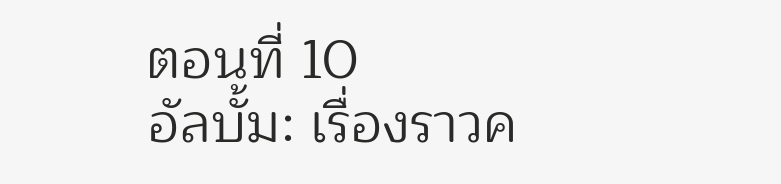ตอนที่ 10
อัลบั้ม: เรื่องราวค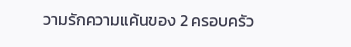วามรักความแค้นของ 2 ครอบครัว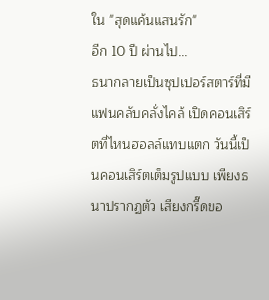ใน "สุดแค้นแสนรัก"
อีก 10 ปี ผ่านไป...
ธนากลายเป็นซุปเปอร์สตาร์ที่มีแฟนคลับคลั่งไคล้ เปิดคอนเสิร์ตที่ไหนฮอลล์แทบแตก วันนี้เป็นคอนเสิร์ตเต็มรูปแบบ เพียงธนาปรากฏตัว เสียงกรี๊ดขอ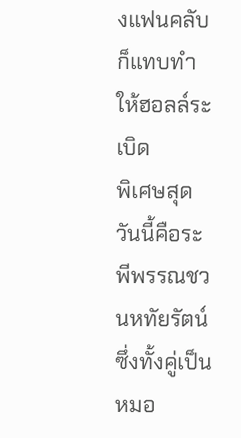งแฟนคลับก็แทบทำให้ฮอลล์ระเบิด
พิเศษสุดวันนี้คือระพีพรรณชวนหทัยรัตน์ ซึ่งทั้งคู่เป็นหมอ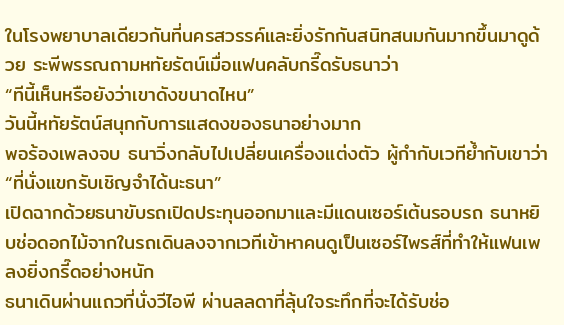ในโรงพยาบาลเดียวกันที่นครสวรรค์และยิ่งรักกันสนิทสนมกันมากขึ้นมาดูด้วย ระพีพรรณถามหทัยรัตน์เมื่อแฟนคลับกรี๊ดรับธนาว่า
“ทีนี้เห็นหรือยังว่าเขาดังขนาดไหน”
วันนี้หทัยรัตน์สนุกกับการแสดงของธนาอย่างมาก
พอร้องเพลงจบ ธนาวิ่งกลับไปเปลี่ยนเครื่องแต่งตัว ผู้กำกับเวทีย้ำกับเขาว่า “ที่นั่งแขกรับเชิญจำได้นะธนา”
เปิดฉากด้วยธนาขับรถเปิดประทุนออกมาและมีแดนเซอร์เต้นรอบรถ ธนาหยิบช่อดอกไม้จากในรถเดินลงจากเวทีเข้าหาคนดูเป็นเซอร์ไพรส์ที่ทำให้แฟนเพลงยิ่งกรี๊ดอย่างหนัก
ธนาเดินผ่านแถวที่นั่งวีไอพี ผ่านลลดาที่ลุ้นใจระทึกที่จะได้รับช่อ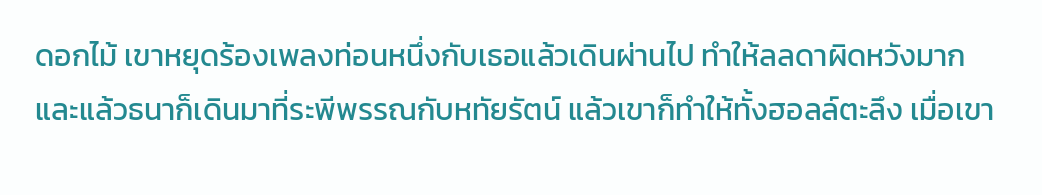ดอกไม้ เขาหยุดร้องเพลงท่อนหนึ่งกับเธอแล้วเดินผ่านไป ทำให้ลลดาผิดหวังมาก
และแล้วธนาก็เดินมาที่ระพีพรรณกับหทัยรัตน์ แล้วเขาก็ทำให้ทั้งฮอลล์ตะลึง เมื่อเขา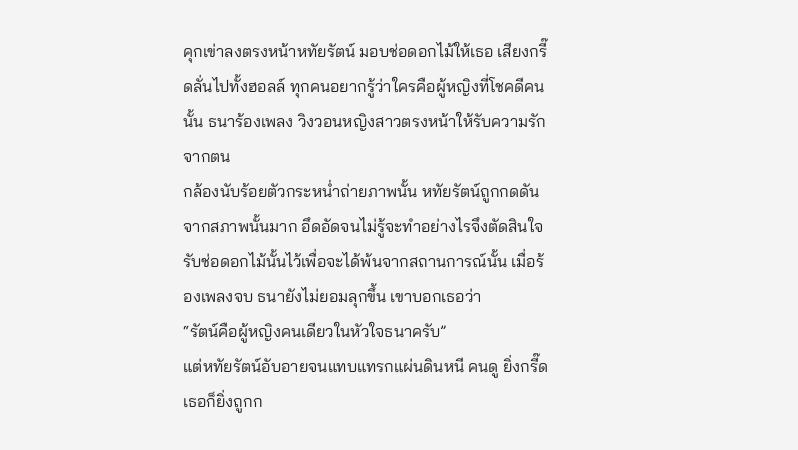คุกเข่าลงตรงหน้าหทัยรัตน์ มอบช่อดอกไม้ให้เธอ เสียงกรี๊ดลั่นไปทั้งฮอลล์ ทุกคนอยากรู้ว่าใครคือผู้หญิงที่โชคดีคนนั้น ธนาร้องเพลง วิงวอนหญิงสาวตรงหน้าให้รับความรักจากตน
กล้องนับร้อยตัวกระหน่ำถ่ายภาพนั้น หทัยรัตน์ถูกกดดันจากสภาพนั้นมาก อึดอัดจนไม่รู้จะทำอย่างไรจึงตัดสินใจรับช่อดอกไม้นั้นไว้เพื่อจะได้พ้นจากสถานการณ์นั้น เมื่อร้องเพลงจบ ธนายังไม่ยอมลุกขึ้น เขาบอกเธอว่า
“รัตน์คือผู้หญิงคนเดียวในหัวใจธนาครับ”
แต่หทัยรัตน์อับอายจนแทบแทรกแผ่นดินหนี คนดู ยิ่งกรี๊ดเธอก็ยิ่งถูกก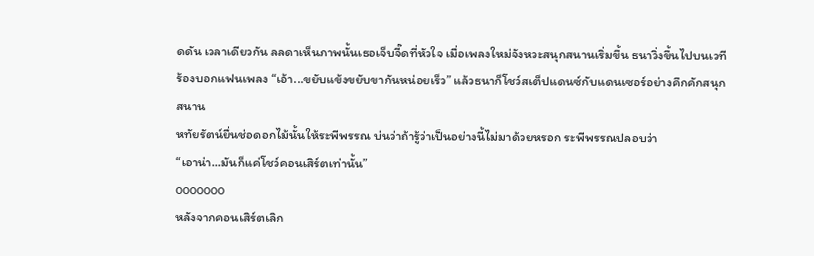ดดัน เวลาเดียวกัน ลลดาเห็นภาพนั้นเธอเจ็บจี๊ดที่หัวใจ เมื่อเพลงใหม่จังหวะสนุกสนานเริ่มขึ้น ธนาวิ่งขึ้นไปบนเวที ร้องบอกแฟนเพลง “เอ้า...ขยับแข้งขยับขากันหน่อยเร็ว” แล้วธนาก็โชว์สเต็ปแดนซ์กับแดนเซอร์อย่างคึกคักสนุกสนาน
หทัยรัตน์ยื่นช่อดอกไม้นั้นให้ระพีพรรณ บ่นว่าถ้ารู้ว่าเป็นอย่างนี้ไม่มาด้วยหรอก ระพีพรรณปลอบว่า
“เอาน่า...มันก็แค่โชว์คอนเสิร์ตเท่านั้น”
ooooooo
หลังจากคอนเสิร์ตเลิก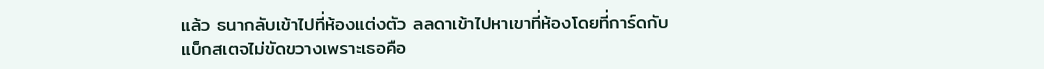แล้ว ธนากลับเข้าไปที่ห้องแต่งตัว ลลดาเข้าไปหาเขาที่ห้องโดยที่การ์ดกับแบ็กสเตจไม่ขัดขวางเพราะเธอคือ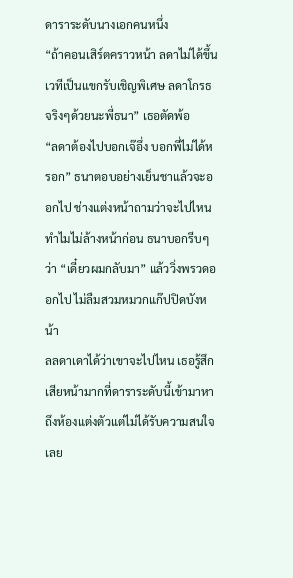ดาราระดับนางเอกคนหนึ่ง
“ถ้าคอนเสิร์ตคราวหน้า ลดาไม่ได้ขึ้นเวทีเป็นแขกรับเชิญพิเศษ ลดาโกรธจริงๆด้วยนะพี่ธนา” เธอตัดพ้อ
“ลดาต้องไปบอกเจ๊อึ่ง บอกพี่ไม่ได้หรอก” ธนาตอบอย่างเย็นชาแล้วจะออกไป ช่างแต่งหน้าถามว่าจะไปไหน ทำไมไม่ล้างหน้าก่อน ธนาบอกรีบๆ ว่า “เดี๋ยวผมกลับมา” แล้ววิ่งพรวดออกไป ไม่ลืมสวมหมวกแก๊ปปิดบังหน้า
ลลดาเดาได้ว่าเขาจะไปไหน เธอรู้สึกเสียหน้ามากที่ดาราระดับนี้เข้ามาหาถึงห้องแต่งตัวแต่ไม่ได้รับความสนใจเลย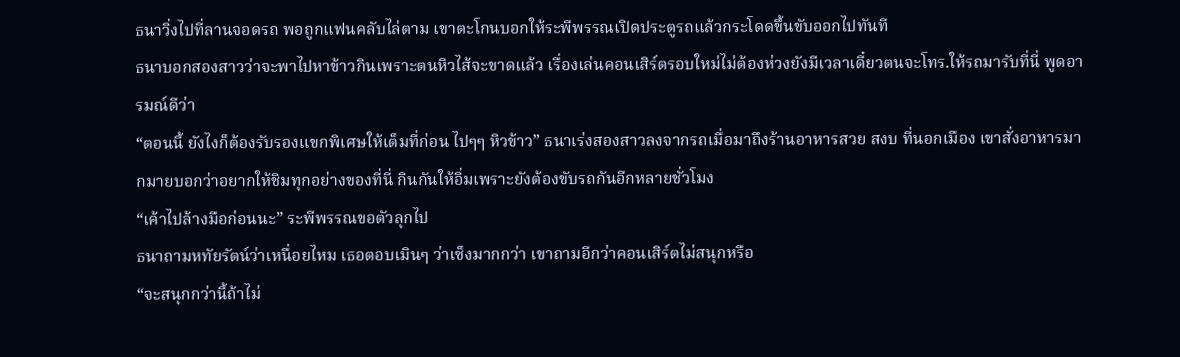ธนาวิ่งไปที่ลานจอดรถ พอถูกแฟนคลับไล่ตาม เขาตะโกนบอกให้ระพีพรรณเปิดประตูรถแล้วกระโดดขึ้นขับออกไปทันที
ธนาบอกสองสาวว่าจะพาไปหาข้าวกินเพราะตนหิวไส้จะขาดแล้ว เรื่องเล่นคอนเสิร์ตรอบใหม่ไม่ต้องห่วงยังมีเวลาเดี๋ยวตนจะโทร.ให้รถมารับที่นี่ พูดอารมณ์ดีว่า
“ตอนนี้ ยังไงก็ต้องรับรองแขกพิเศษให้เต็มที่ก่อน ไปๆๆ หิวข้าว” ธนาเร่งสองสาวลงจากรถเมื่อมาถึงร้านอาหารสวย สงบ ที่นอกเมือง เขาสั่งอาหารมากมายบอกว่าอยากให้ชิมทุกอย่างของที่นี่ กินกันให้อิ่มเพราะยังต้องขับรถกันอีกหลายชั่วโมง
“เค้าไปล้างมือก่อนนะ” ระพีพรรณขอตัวลุกไป
ธนาถามหทัยรัตน์ว่าเหนื่อยไหม เธอตอบเมินๆ ว่าเซ็งมากกว่า เขาถามอีกว่าคอนเสิร์ตไม่สนุกหรือ
“จะสนุกกว่านี้ถ้าไม่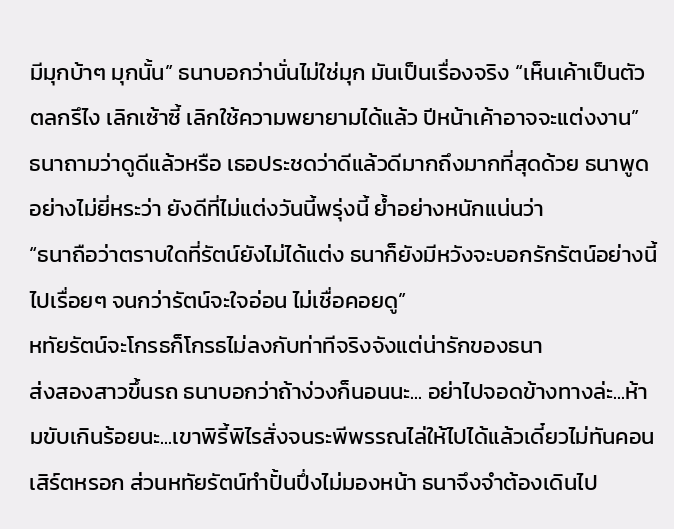มีมุกบ้าๆ มุกนั้น” ธนาบอกว่านั่นไม่ใช่มุก มันเป็นเรื่องจริง “เห็นเค้าเป็นตัวตลกรึไง เลิกเซ้าซี้ เลิกใช้ความพยายามได้แล้ว ปีหน้าเค้าอาจจะแต่งงาน”
ธนาถามว่าดูดีแล้วหรือ เธอประชดว่าดีแล้วดีมากถึงมากที่สุดด้วย ธนาพูดอย่างไม่ยี่หระว่า ยังดีที่ไม่แต่งวันนี้พรุ่งนี้ ย้ำอย่างหนักแน่นว่า
“ธนาถือว่าตราบใดที่รัตน์ยังไม่ได้แต่ง ธนาก็ยังมีหวังจะบอกรักรัตน์อย่างนี้ไปเรื่อยๆ จนกว่ารัตน์จะใจอ่อน ไม่เชื่อคอยดู”
หทัยรัตน์จะโกรธก็โกรธไม่ลงกับท่าทีจริงจังแต่น่ารักของธนา
ส่งสองสาวขึ้นรถ ธนาบอกว่าถ้าง่วงก็นอนนะ... อย่าไปจอดข้างทางล่ะ...ห้ามขับเกินร้อยนะ...เขาพิรี้พิไรสั่งจนระพีพรรณไล่ให้ไปได้แล้วเดี๋ยวไม่ทันคอนเสิร์ตหรอก ส่วนหทัยรัตน์ทำปั้นปึ่งไม่มองหน้า ธนาจึงจำต้องเดินไป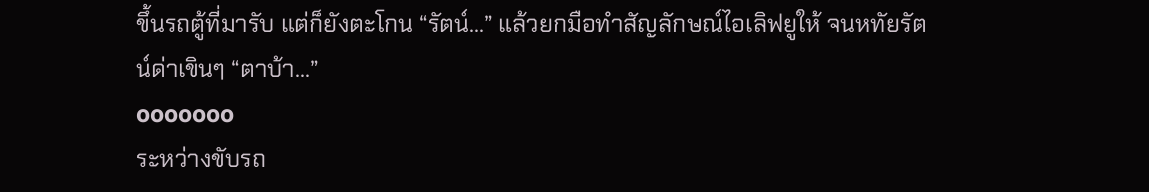ขึ้นรถตู้ที่มารับ แต่ก็ยังตะโกน “รัตน์...” แล้วยกมือทำสัญลักษณ์ไอเลิฟยูให้ จนหทัยรัตน์ด่าเขินๆ “ตาบ้า...”
ooooooo
ระหว่างขับรถ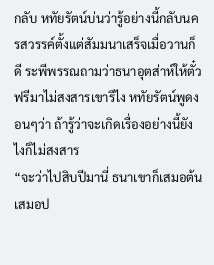กลับ หทัยรัตน์บ่นว่ารู้อย่างนี้กลับนครสวรรค์ตั้งแต่สัมมนาเสร็จเมื่อวานก็ดี ระพีพรรณถามว่าธนาอุตส่าห์ให้ตั๋วฟรีมาไม่สงสารเขารึไง หทัยรัตน์พูดงอนๆว่า ถ้ารู้ว่าจะเกิดเรื่องอย่างนี้ยังไงก็ไม่สงสาร
“จะว่าไปสิบปีมานี่ ธนาเขาก็เสมอต้นเสมอป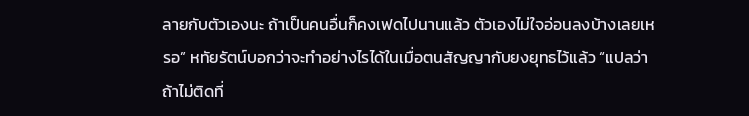ลายกับตัวเองนะ ถ้าเป็นคนอื่นก็คงเฟดไปนานแล้ว ตัวเองไม่ใจอ่อนลงบ้างเลยเหรอ” หทัยรัตน์บอกว่าจะทำอย่างไรได้ในเมื่อตนสัญญากับยงยุทธไว้แล้ว “แปลว่าถ้าไม่ติดที่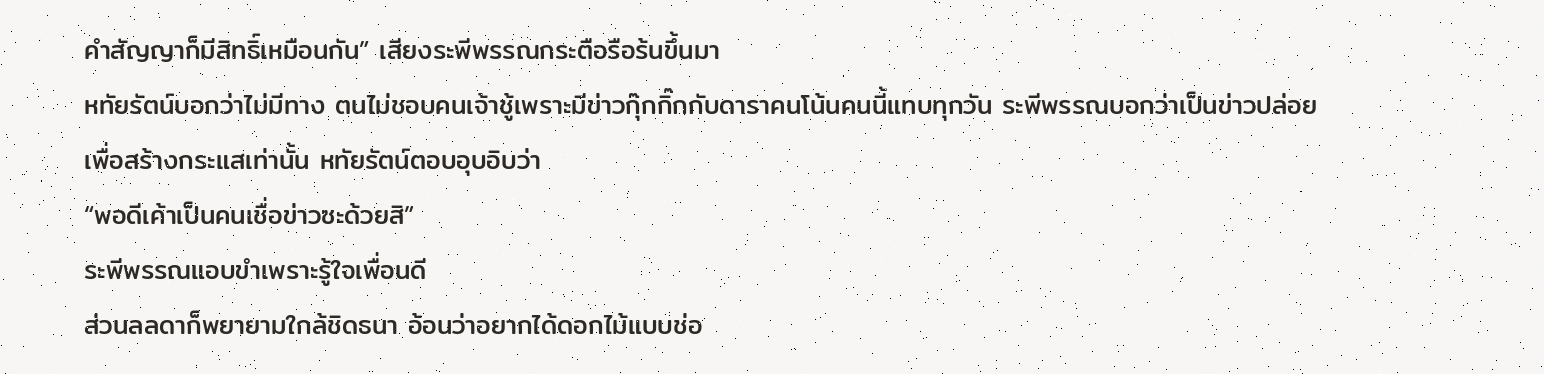คำสัญญาก็มีสิทธิ์เหมือนกัน” เสียงระพีพรรณกระตือรือร้นขึ้นมา
หทัยรัตน์บอกว่าไม่มีทาง ตนไม่ชอบคนเจ้าชู้เพราะมีข่าวกุ๊กกิ๊กกับดาราคนโน้นคนนี้แทบทุกวัน ระพีพรรณบอกว่าเป็นข่าวปล่อยเพื่อสร้างกระแสเท่านั้น หทัยรัตน์ตอบอุบอิบว่า
“พอดีเค้าเป็นคนเชื่อข่าวซะด้วยสิ”
ระพีพรรณแอบขำเพราะรู้ใจเพื่อนดี
ส่วนลลดาก็พยายามใกล้ชิดธนา อ้อนว่าอยากได้ดอกไม้แบบช่อ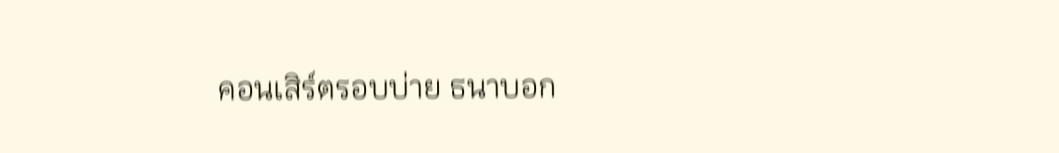คอนเสิร์ตรอบบ่าย ธนาบอก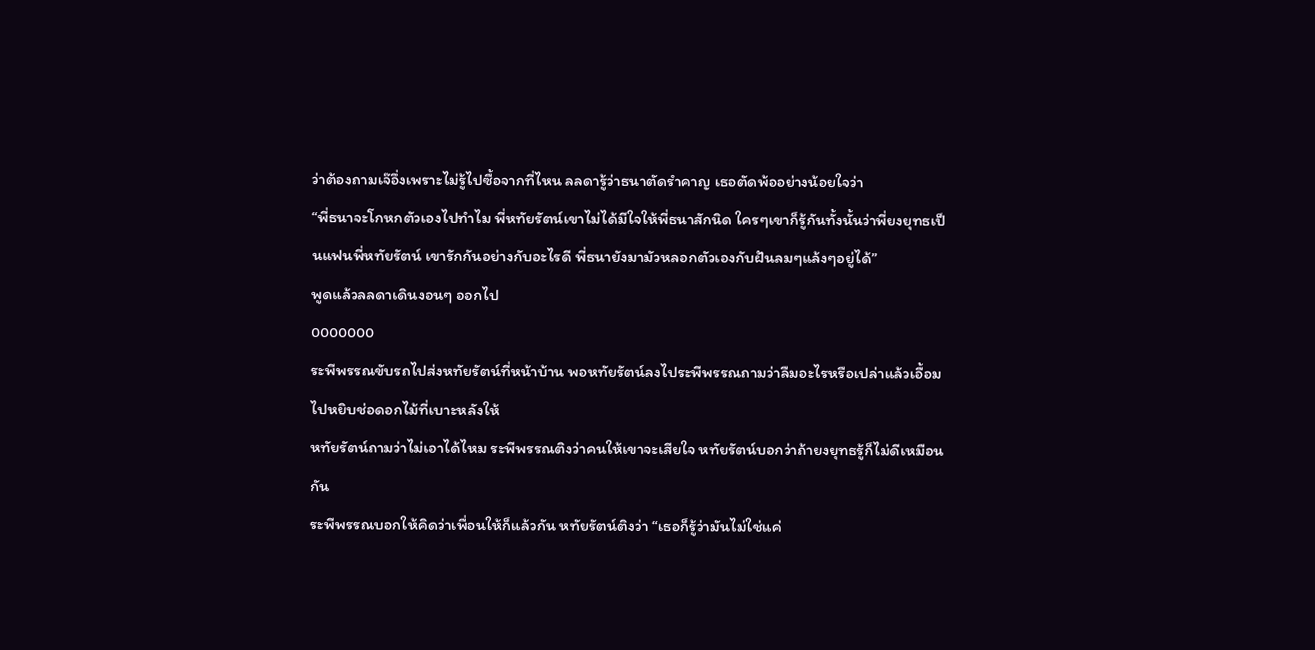ว่าต้องถามเจ๊อึ่งเพราะไม่รู้ไปซื้อจากที่ไหน ลลดารู้ว่าธนาตัดรำคาญ เธอตัดพ้ออย่างน้อยใจว่า
“พี่ธนาจะโกหกตัวเองไปทำไม พี่หทัยรัตน์เขาไม่ได้มีใจให้พี่ธนาสักนิด ใครๆเขาก็รู้กันทั้งนั้นว่าพี่ยงยุทธเป็นแฟนพี่หทัยรัตน์ เขารักกันอย่างกับอะไรดี พี่ธนายังมามัวหลอกตัวเองกับฝันลมๆแล้งๆอยู่ได้”
พูดแล้วลลดาเดินงอนๆ ออกไป
ooooooo
ระพีพรรณขับรถไปส่งหทัยรัตน์ที่หน้าบ้าน พอหทัยรัตน์ลงไประพีพรรณถามว่าลืมอะไรหรือเปล่าแล้วเอื้อมไปหยิบช่อดอกไม้ที่เบาะหลังให้
หทัยรัตน์ถามว่าไม่เอาได้ไหม ระพีพรรณติงว่าคนให้เขาจะเสียใจ หทัยรัตน์บอกว่าถ้ายงยุทธรู้ก็ไม่ดีเหมือนกัน
ระพีพรรณบอกให้คิดว่าเพื่อนให้ก็แล้วกัน หทัยรัตน์ติงว่า “เธอก็รู้ว่ามันไม่ใช่แค่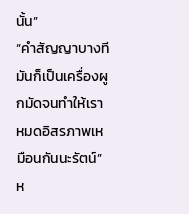นั้น”
“คำสัญญาบางทีมันก็เป็นเครื่องผูกมัดจนทำให้เราหมดอิสรภาพเหมือนกันนะรัตน์” ห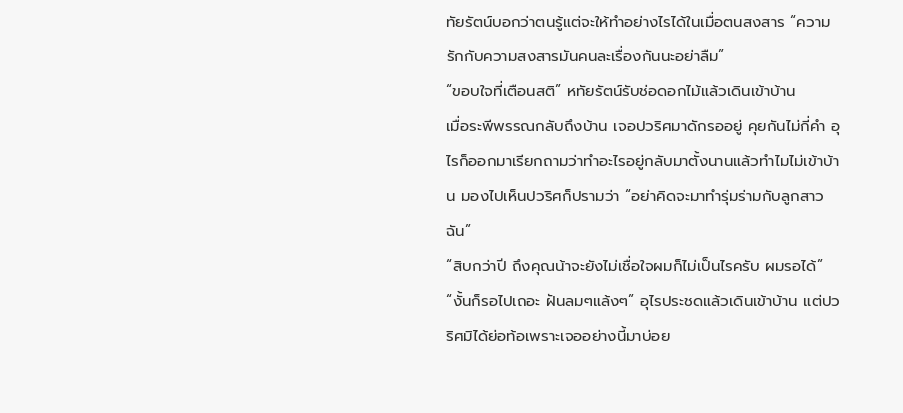ทัยรัตน์บอกว่าตนรู้แต่จะให้ทำอย่างไรได้ในเมื่อตนสงสาร “ความรักกับความสงสารมันคนละเรื่องกันนะอย่าลืม”
“ขอบใจที่เตือนสติ” หทัยรัตน์รับช่อดอกไม้แล้วเดินเข้าบ้าน
เมื่อระพีพรรณกลับถึงบ้าน เจอปวริศมาดักรออยู่ คุยกันไม่กี่คำ อุไรก็ออกมาเรียกถามว่าทำอะไรอยู่กลับมาตั้งนานแล้วทำไมไม่เข้าบ้าน มองไปเห็นปวริศก็ปรามว่า “อย่าคิดจะมาทำรุ่มร่ามกับลูกสาวฉัน”
“สิบกว่าปี ถึงคุณน้าจะยังไม่เชื่อใจผมก็ไม่เป็นไรครับ ผมรอได้”
“งั้นก็รอไปเถอะ ฝันลมๆแล้งๆ” อุไรประชดแล้วเดินเข้าบ้าน แต่ปวริศมิได้ย่อท้อเพราะเจออย่างนี้มาบ่อย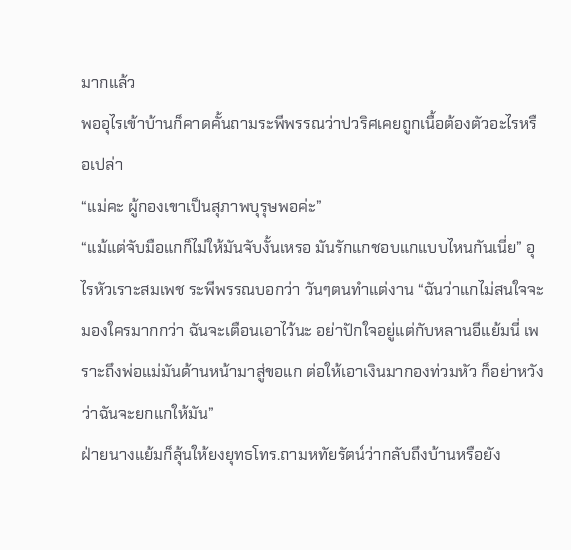มากแล้ว
พออุไรเข้าบ้านก็คาดคั้นถามระพีพรรณว่าปวริศเคยถูกเนื้อต้องตัวอะไรหรือเปล่า
“แม่คะ ผู้กองเขาเป็นสุภาพบุรุษพอค่ะ”
“แม้แต่จับมือแกก็ไม่ให้มันจับงั้นเหรอ มันรักแกชอบแกแบบไหนกันเนี่ย” อุไรหัวเราะสมเพช ระพีพรรณบอกว่า วันๆตนทำแต่งาน “ฉันว่าแกไม่สนใจจะมองใครมากกว่า ฉันจะเตือนเอาไว้นะ อย่าปักใจอยู่แต่กับหลานอีแย้มนี่ เพราะถึงพ่อแม่มันด้านหน้ามาสู่ขอแก ต่อให้เอาเงินมากองท่วมหัว ก็อย่าหวังว่าฉันจะยกแกให้มัน”
ฝ่ายนางแย้มก็ลุ้นให้ยงยุทธโทร.ถามหทัยรัตน์ว่ากลับถึงบ้านหรือยัง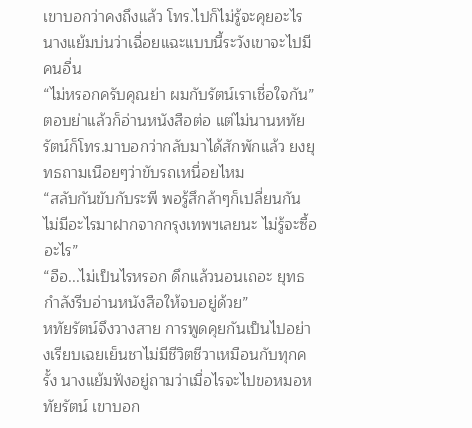เขาบอกว่าคงถึงแล้ว โทร.ไปก็ไม่รู้จะคุยอะไร นางแย้มบ่นว่าเฉื่อยแฉะแบบนี้ระวังเขาจะไปมีคนอื่น
“ไม่หรอกครับคุณย่า ผมกับรัตน์เราเชื่อใจกัน” ตอบย่าแล้วก็อ่านหนังสือต่อ แต่ไม่นานหทัยรัตน์ก็โทร.มาบอกว่ากลับมาได้สักพักแล้ว ยงยุทธถามเนือยๆว่าขับรถเหนื่อยไหม
“สลับกันขับกับระพี พอรู้สึกล้าๆก็เปลี่ยนกัน ไม่มีอะไรมาฝากจากกรุงเทพฯเลยนะ ไม่รู้จะซื้ออะไร”
“อือ...ไม่เป็นไรหรอก ดึกแล้วนอนเถอะ ยุทธกำลังรีบอ่านหนังสือให้จบอยู่ด้วย”
หทัยรัตน์จึงวางสาย การพูดคุยกันเป็นไปอย่างเรียบเฉยเย็นชาไม่มีชีวิตชีวาเหมือนกับทุกครั้ง นางแย้มฟังอยู่ถามว่าเมื่อไรจะไปขอหมอหทัยรัตน์ เขาบอก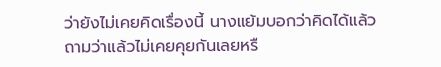ว่ายังไม่เคยคิดเรื่องนี้ นางแย้มบอกว่าคิดได้แล้ว ถามว่าแล้วไม่เคยคุยกันเลยหรื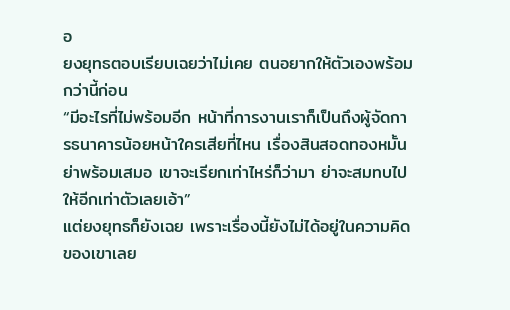อ
ยงยุทธตอบเรียบเฉยว่าไม่เคย ตนอยากให้ตัวเองพร้อมกว่านี้ก่อน
“มีอะไรที่ไม่พร้อมอีก หน้าที่การงานเราก็เป็นถึงผู้จัดการธนาคารน้อยหน้าใครเสียที่ไหน เรื่องสินสอดทองหมั้นย่าพร้อมเสมอ เขาจะเรียกเท่าไหร่ก็ว่ามา ย่าจะสมทบไปให้อีกเท่าตัวเลยเอ้า”
แต่ยงยุทธก็ยังเฉย เพราะเรื่องนี้ยังไม่ได้อยู่ในความคิดของเขาเลย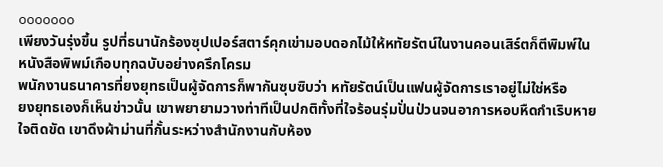ooooooo
เพียงวันรุ่งขึ้น รูปที่ธนานักร้องซุปเปอร์สตาร์คุกเข่ามอบดอกไม้ให้หทัยรัตน์ในงานคอนเสิร์ตก็ตีพิมพ์ในหนังสือพิพม์เกือบทุกฉบับอย่างครึกโครม
พนักงานธนาคารที่ยงยุทธเป็นผู้จัดการก็พากันซุบซิบว่า หทัยรัตน์เป็นแฟนผู้จัดการเราอยู่ไม่ใช่หรือ
ยงยุทธเองก็เห็นข่าวนั้น เขาพยายามวางท่าทีเป็นปกติทั้งที่ใจร้อนรุ่มปั่นป่วนจนอาการหอบหืดกำเริบหายใจติดขัด เขาดึงผ้าม่านที่กั้นระหว่างสำนักงานกับห้อง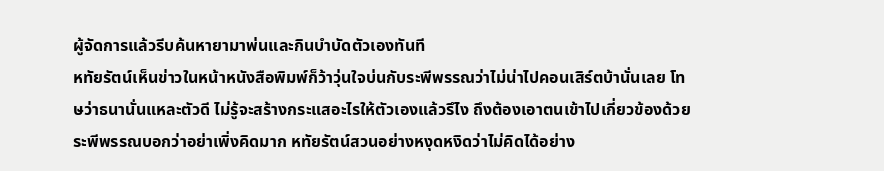ผู้จัดการแล้วรีบค้นหายามาพ่นและกินบำบัดตัวเองทันที
หทัยรัตน์เห็นข่าวในหน้าหนังสือพิมพ์ก็ว้าวุ่นใจบ่นกับระพีพรรณว่าไม่น่าไปคอนเสิร์ตบ้านั่นเลย โทษว่าธนานั่นแหละตัวดี ไม่รู้จะสร้างกระแสอะไรให้ตัวเองแล้วรึไง ถึงต้องเอาตนเข้าไปเกี่ยวข้องด้วย
ระพีพรรณบอกว่าอย่าเพิ่งคิดมาก หทัยรัตน์สวนอย่างหงุดหงิดว่าไม่คิดได้อย่าง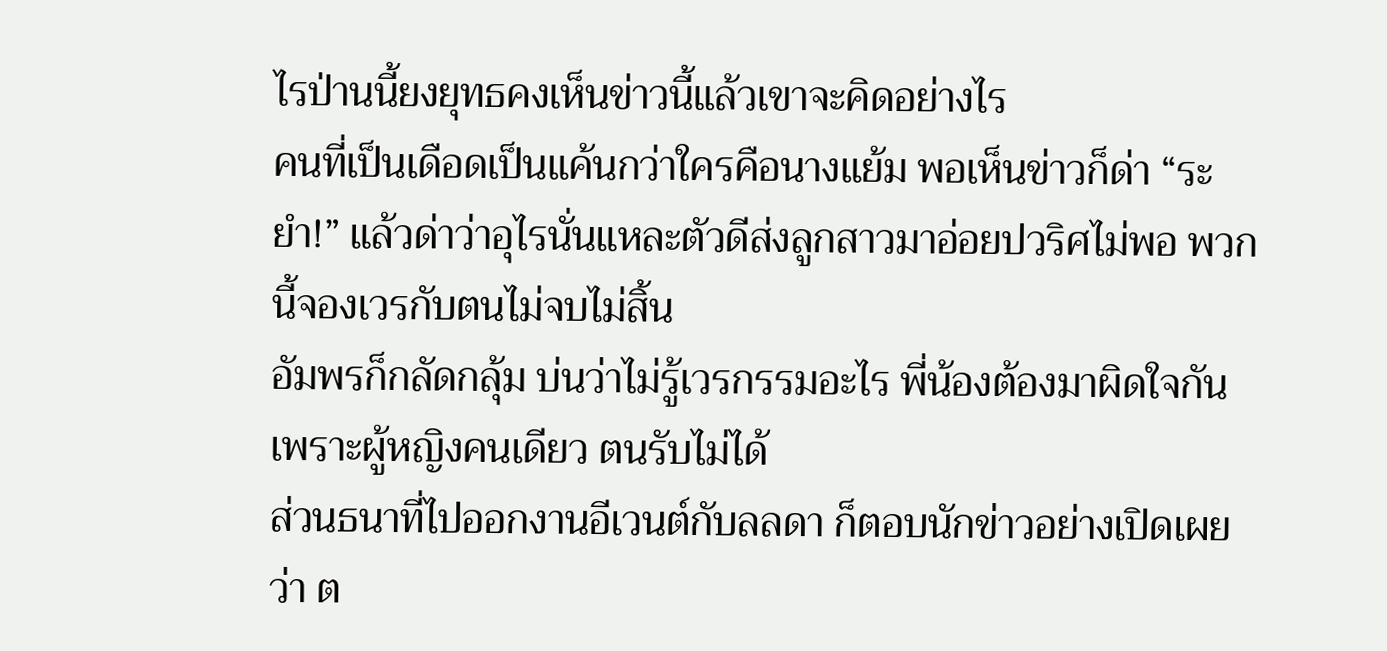ไรป่านนี้ยงยุทธคงเห็นข่าวนี้แล้วเขาจะคิดอย่างไร
คนที่เป็นเดือดเป็นแค้นกว่าใครคือนางแย้ม พอเห็นข่าวก็ด่า “ระยำ!” แล้วด่าว่าอุไรนั่นแหละตัวดีส่งลูกสาวมาอ่อยปวริศไม่พอ พวกนี้จองเวรกับตนไม่จบไม่สิ้น
อัมพรก็กลัดกลุ้ม บ่นว่าไม่รู้เวรกรรมอะไร พี่น้องต้องมาผิดใจกันเพราะผู้หญิงคนเดียว ตนรับไม่ได้
ส่วนธนาที่ไปออกงานอีเวนต์กับลลดา ก็ตอบนักข่าวอย่างเปิดเผยว่า ต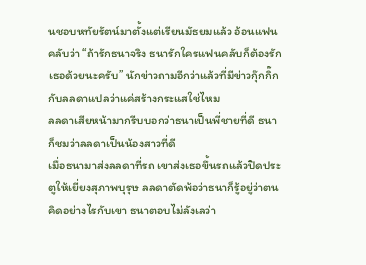นชอบหทัยรัตน์มาตั้งแต่เรียนมัธยมแล้ว อ้อนแฟนคลับว่า “ถ้ารักธนาจริง ธนารักใครแฟนคลับก็ต้องรักเธอด้วยนะครับ” นักข่าวถามอีกว่าแล้วที่มีข่าวกุ๊กกิ๊กกับลลดาแปลว่าแค่สร้างกระแสใช่ไหม
ลลดาเสียหน้ามากรีบบอกว่าธนาเป็นพี่ชายที่ดี ธนาก็ชมว่าลลดาเป็นน้องสาวที่ดี
เมื่อธนามาส่งลลดาที่รถ เขาส่งเธอขึ้นรถแล้วปิดประตูให้เยี่ยงสุภาพบุรุษ ลลดาตัดพ้อว่าธนาก็รู้อยู่ว่าตนคิดอย่างไรกับเขา ธนาตอบไม่ลังเลว่า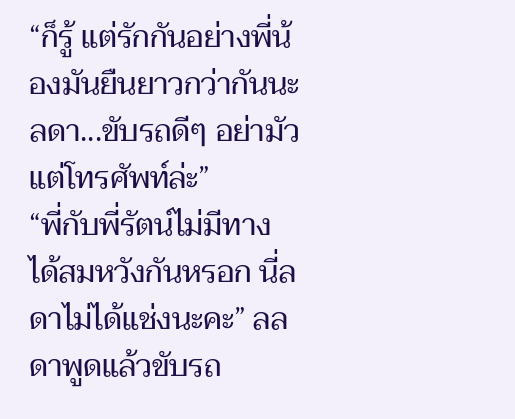“ก็รู้ แต่รักกันอย่างพี่น้องมันยืนยาวกว่ากันนะลดา...ขับรถดีๆ อย่ามัวแต่โทรศัพท์ล่ะ”
“พี่กับพี่รัตน์ไม่มีทางได้สมหวังกันหรอก นี่ลดาไม่ได้แช่งนะคะ” ลลดาพูดแล้วขับรถ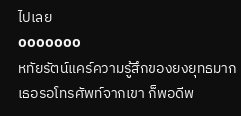ไปเลย
ooooooo
หทัยรัตน์แคร์ความรู้สึกของยงยุทธมาก เธอรอโทรศัพท์จากเขา ก็พอดีพ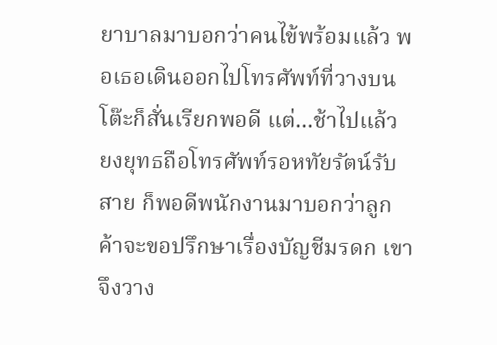ยาบาลมาบอกว่าคนไข้พร้อมแล้ว พอเธอเดินออกไปโทรศัพท์ที่วางบนโต๊ะก็สั่นเรียกพอดี แต่...ช้าไปแล้ว
ยงยุทธถือโทรศัพท์รอหทัยรัตน์รับสาย ก็พอดีพนักงานมาบอกว่าลูกค้าจะขอปรึกษาเรื่องบัญชีมรดก เขาจึงวาง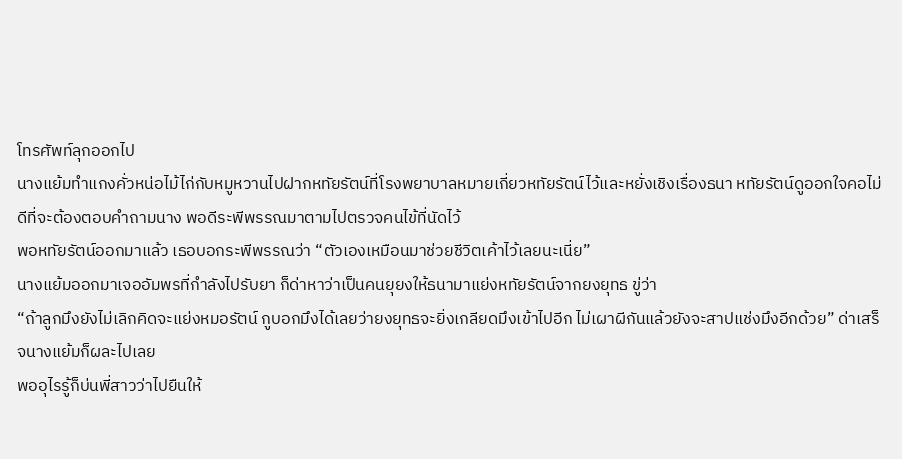โทรศัพท์ลุกออกไป
นางแย้มทำแกงคั่วหน่อไม้ไก่กับหมูหวานไปฝากหทัยรัตน์ที่โรงพยาบาลหมายเกี่ยวหทัยรัตน์ไว้และหยั่งเชิงเรื่องธนา หทัยรัตน์ดูออกใจคอไม่ดีที่จะต้องตอบคำถามนาง พอดีระพีพรรณมาตามไปตรวจคนไข้ที่นัดไว้
พอหทัยรัตน์ออกมาแล้ว เธอบอกระพีพรรณว่า “ตัวเองเหมือนมาช่วยชีวิตเค้าไว้เลยนะเนี่ย”
นางแย้มออกมาเจออัมพรที่กำลังไปรับยา ก็ด่าหาว่าเป็นคนยุยงให้ธนามาแย่งหทัยรัตน์จากยงยุทธ ขู่ว่า
“ถ้าลูกมึงยังไม่เลิกคิดจะแย่งหมอรัตน์ กูบอกมึงได้เลยว่ายงยุทธจะยิ่งเกลียดมึงเข้าไปอีก ไม่เผาผีกันแล้วยังจะสาปแช่งมึงอีกด้วย” ด่าเสร็จนางแย้มก็ผละไปเลย
พออุไรรู้ก็บ่นพี่สาวว่าไปยืนให้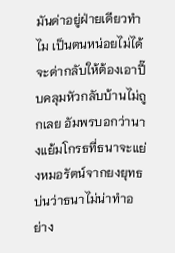มันด่าอยู่ฝ่ายเดียวทำไม เป็นตนหน่อยไม่ได้จะด่ากลับให้ต้องเอาปี๊บคลุมหัวกลับบ้านไม่ถูกเลย อัมพรบอกว่านางแย้มโกรธที่ธนาจะแย่งหมอรัตน์จากยงยุทธ บ่นว่าธนาไม่น่าทำอย่าง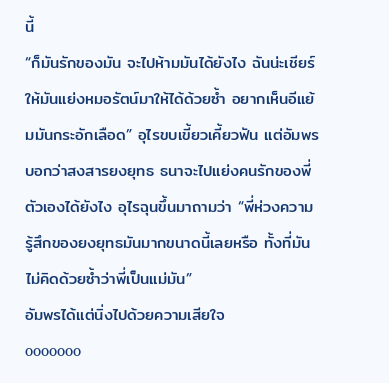นี้
“ก็มันรักของมัน จะไปห้ามมันได้ยังไง ฉันน่ะเชียร์ให้มันแย่งหมอรัตน์มาให้ได้ด้วยซ้ำ อยากเห็นอีแย้มมันกระอักเลือด” อุไรขบเขี้ยวเคี้ยวฟัน แต่อัมพรบอกว่าสงสารยงยุทธ ธนาจะไปแย่งคนรักของพี่ตัวเองได้ยังไง อุไรฉุนขึ้นมาถามว่า “พี่ห่วงความรู้สึกของยงยุทธมันมากขนาดนี้เลยหรือ ทั้งที่มันไม่คิดด้วยซ้ำว่าพี่เป็นแม่มัน”
อัมพรได้แต่นิ่งไปด้วยความเสียใจ
ooooooo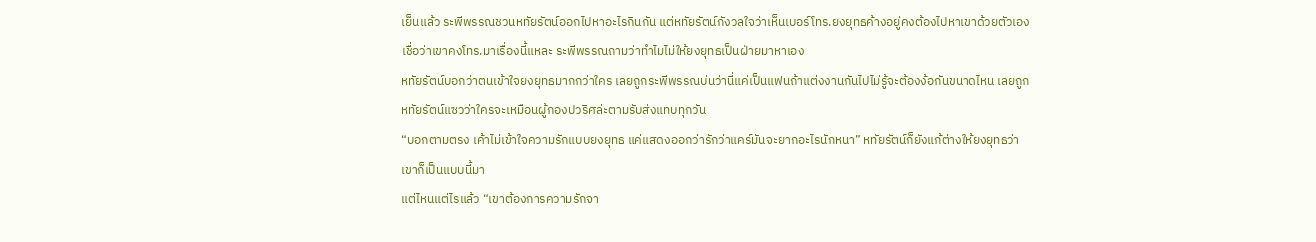เย็นแล้ว ระพีพรรณชวนหทัยรัตน์ออกไปหาอะไรกินกัน แต่หทัยรัตน์กังวลใจว่าเห็นเบอร์โทร.ยงยุทธค้างอยู่คงต้องไปหาเขาด้วยตัวเอง เชื่อว่าเขาคงโทร.มาเรื่องนี้แหละ ระพีพรรณถามว่าทำไมไม่ให้ยงยุทธเป็นฝ่ายมาหาเอง
หทัยรัตน์บอกว่าตนเข้าใจยงยุทธมากกว่าใคร เลยถูกระพีพรรณบ่นว่านี่แค่เป็นแฟนถ้าแต่งงานกันไปไม่รู้จะต้องง้อกันขนาดไหน เลยถูกหทัยรัตน์แซวว่าใครจะเหมือนผู้กองปวริศล่ะตามรับส่งแทบทุกวัน
“บอกตามตรง เค้าไม่เข้าใจความรักแบบยงยุทธ แค่แสดงออกว่ารักว่าแคร์มันจะยากอะไรนักหนา” หทัยรัตน์ก็ยังแก้ต่างให้ยงยุทธว่าเขาก็เป็นแบบนี้มา
แต่ไหนแต่ไรแล้ว “เขาต้องการความรักจา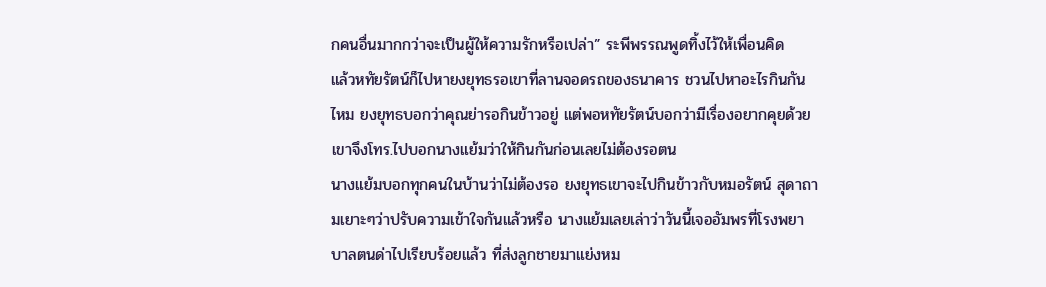กคนอื่นมากกว่าจะเป็นผู้ให้ความรักหรือเปล่า” ระพีพรรณพูดทิ้งไว้ให้เพื่อนคิด
แล้วหทัยรัตน์ก็ไปหายงยุทธรอเขาที่ลานจอดรถของธนาคาร ชวนไปหาอะไรกินกันไหม ยงยุทธบอกว่าคุณย่ารอกินข้าวอยู่ แต่พอหทัยรัตน์บอกว่ามีเรื่องอยากคุยด้วย เขาจึงโทร.ไปบอกนางแย้มว่าให้กินกันก่อนเลยไม่ต้องรอตน
นางแย้มบอกทุกคนในบ้านว่าไม่ต้องรอ ยงยุทธเขาจะไปกินข้าวกับหมอรัตน์ สุดาถามเยาะๆว่าปรับความเข้าใจกันแล้วหรือ นางแย้มเลยเล่าว่าวันนี้เจออัมพรที่โรงพยาบาลตนด่าไปเรียบร้อยแล้ว ที่ส่งลูกชายมาแย่งหม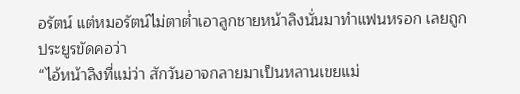อรัตน์ แต่หมอรัตน์ไม่ตาต่ำเอาลูกชายหน้าลิงนั่นมาทำแฟนหรอก เลยถูกประยูรขัดคอว่า
“ไอ้หน้าลิงที่แม่ว่า สักวันอาจกลายมาเป็นหลานเขยแม่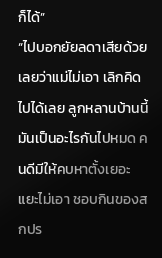ก็ได้”
“ไปบอกยัยลดาเสียด้วยเลยว่าแม่ไม่เอา เลิกคิดไปได้เลย ลูกหลานบ้านนี้มันเป็นอะไรกันไปหมด คนดีมีให้คบหาตั้งเยอะแยะไม่เอา ชอบกินของสกปร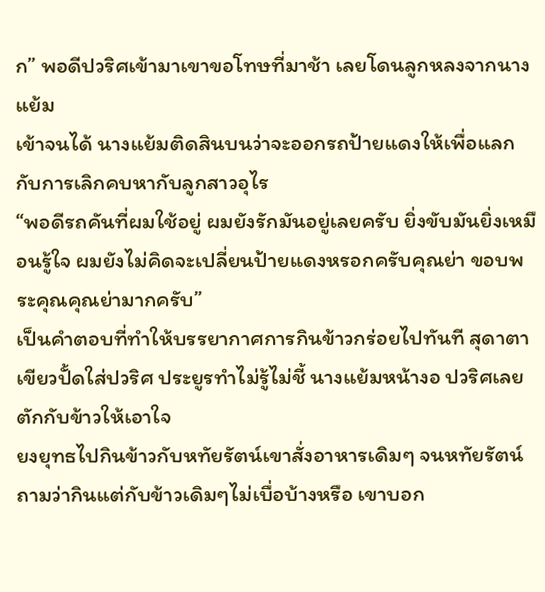ก” พอดีปวริศเข้ามาเขาขอโทษที่มาช้า เลยโดนลูกหลงจากนางแย้ม
เข้าจนได้ นางแย้มติดสินบนว่าจะออกรถป้ายแดงให้เพื่อแลกกับการเลิกคบหากับลูกสาวอุไร
“พอดีรถคันที่ผมใช้อยู่ ผมยังรักมันอยู่เลยครับ ยิ่งขับมันยิ่งเหมือนรู้ใจ ผมยังไม่คิดจะเปลี่ยนป้ายแดงหรอกครับคุณย่า ขอบพระคุณคุณย่ามากครับ”
เป็นคำตอบที่ทำให้บรรยากาศการกินข้าวกร่อยไปทันที สุดาตาเขียวปั้ดใส่ปวริศ ประยูรทำไม่รู้ไม่ชี้ นางแย้มหน้างอ ปวริศเลยตักกับข้าวให้เอาใจ
ยงยุทธไปกินข้าวกับหทัยรัตน์เขาสั่งอาหารเดิมๆ จนหทัยรัตน์ถามว่ากินแต่กับข้าวเดิมๆไม่เบื่อบ้างหรือ เขาบอก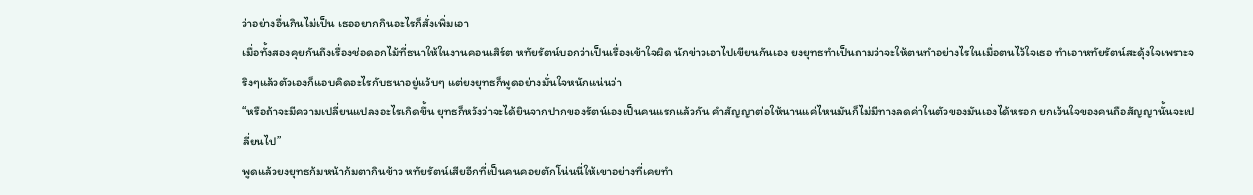ว่าอย่างอื่นกินไม่เป็น เธออยากกินอะไรก็สั่งเพิ่มเอา
เมื่อทั้งสองคุยกันถึงเรื่องช่อดอกไม้ที่ธนาให้ในงานคอนเสิร์ต หทัยรัตน์บอกว่าเป็นเรื่องเข้าใจผิด นักข่าวเอาไปเขียนกันเอง ยงยุทธทำเป็นถามว่าจะให้ตนทำอย่างไรในเมื่อตนไว้ใจเธอ ทำเอาหทัยรัตน์สะดุ้งใจเพราะจริงๆแล้วตัวเองก็แอบคิดอะไรกับธนาอยู่แว้บๆ แต่ยงยุทธก็พูดอย่างมั่นใจหนักแน่นว่า
“หรือถ้าจะมีความเปลี่ยนแปลงอะไรเกิดขึ้น ยุทธก็หวังว่าจะได้ยินจากปากของรัตน์เองเป็นคนแรกแล้วกัน คำสัญญาต่อให้นานแค่ไหนมันก็ไม่มีทางลดค่าในตัวของมันเองได้หรอก ยกเว้นใจของคนถือสัญญานั้นจะเปลี่ยนไป”
พูดแล้วยงยุทธก้มหน้าก้มตากินข้าว หทัยรัตน์เสียอีกที่เป็นคนคอยตักโน่นนี่ให้เขาอย่างที่เคยทำ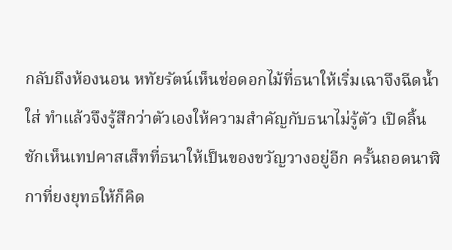กลับถึงห้องนอน หทัยรัตน์เห็นช่อดอกไม้ที่ธนาให้เริ่มเฉาจึงฉีดน้ำใส่ ทำแล้วจึงรู้สึกว่าตัวเองให้ความสำคัญกับธนาไม่รู้ตัว เปิดลิ้นชักเห็นเทปคาสเส็ทที่ธนาให้เป็นของขวัญวางอยู่อีก ครั้นถอดนาฬิกาที่ยงยุทธให้ก็คิด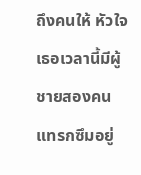ถึงคนให้ หัวใจเธอเวลานี้มีผู้ชายสองคนแทรกซึมอยู่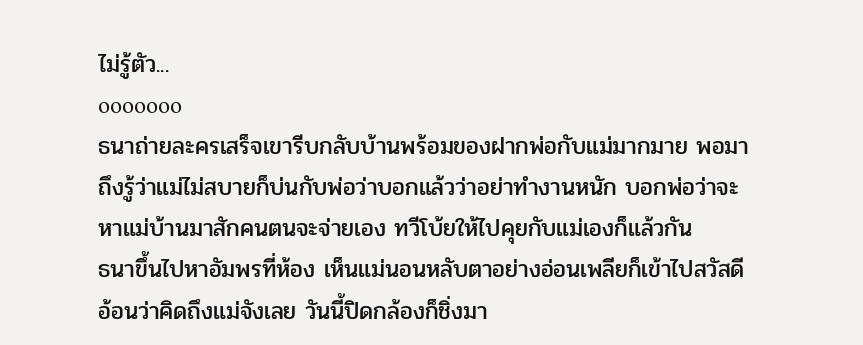ไม่รู้ตัว...
ooooooo
ธนาถ่ายละครเสร็จเขารีบกลับบ้านพร้อมของฝากพ่อกับแม่มากมาย พอมาถึงรู้ว่าแม่ไม่สบายก็บ่นกับพ่อว่าบอกแล้วว่าอย่าทำงานหนัก บอกพ่อว่าจะหาแม่บ้านมาสักคนตนจะจ่ายเอง ทวีโบ้ยให้ไปคุยกับแม่เองก็แล้วกัน
ธนาขึ้นไปหาอัมพรที่ห้อง เห็นแม่นอนหลับตาอย่างอ่อนเพลียก็เข้าไปสวัสดีอ้อนว่าคิดถึงแม่จังเลย วันนี้ปิดกล้องก็ชิ่งมา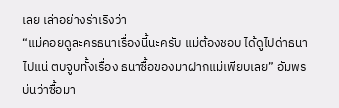เลย เล่าอย่างร่าเริงว่า
“แม่คอยดูละครธนาเรื่องนี้นะครับ แม่ต้องชอบ ได้ดูไปด่าธนาไปแน่ ตบจูบทั้งเรื่อง ธนาซื้อของมาฝากแม่เพียบเลย” อัมพรบ่นว่าซื้อมา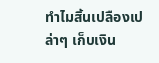ทำไมสิ้นเปลืองเปล่าๆ เก็บเงิน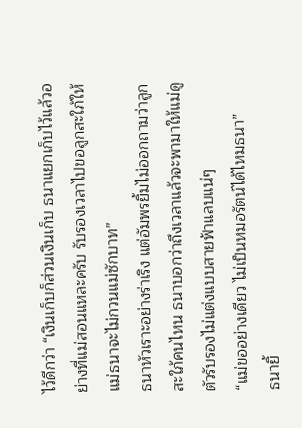ไว้ดีกว่า “เงินเก็บก็ส่วนเงินเก็บ ธนาแยกเก็บไว้แล้วอย่างที่แม่สอนแหละครับ รับรองเวลาไปขอลูกสะใภ้ให้แม่ธนาจะไม่กวนแม่ซักบาท”
ธนาหัวเราะอย่างร่าเริง แต่อัมพรยิ้มไม่ออกถามว่าลูกสะใภ้คนไหน ธนาบอกว่าถึงเวลาแล้วจะพามาให้แม่ดูตัวรับรองไม่แต่งแบบสายฟ้าแลบแน่ๆ
“แม่ขออย่างเดียว ไม่เป็นหมอรัตน์ได้ไหมธนา”
ธนายิ้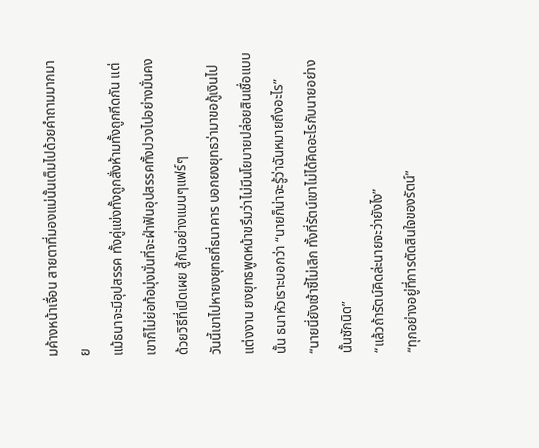มค้างหน้าเจื่อน สายตาที่มองแม่นั้นเต็มไปด้วยคำถามมากมาย
แม้ธนาจะมีอุปสรรค ทั้งคู่แข่งทั้งถูกสั่งห้ามทั้งถูกกีดกัน แต่เขาก็ไม่ย่อท้อมุ่งมั่นที่จะฝ่าฟันอุปสรรคทั้งปวงไปอย่างมั่นคง ด้วยวิธีที่เปิดเผย สู้กันอย่างแมนๆแฟร์ๆ
วันนี้เขาไปหายงยุทธที่ธนาคาร บอกยงยุทธว่ามาขอกู้เงินไปแต่งงาน ยงยุทธพูดหน้าขรึมว่าไม่มีนโยบายปล่อยสินเชื่อแบบนั้น ธนาหัวเราะบอกว่า “นายก็น่าจะรู้ว่าฉันหมายถึงอะไร”
“นายนี่ยังเซ้าซี้ไม่เลิก ทั้งที่รัตน์เขาไม่ได้คิดอะไรกับนายอย่างนั้นซักนิด”
“แล้วถ้ารัตน์คิดล่ะนายจะว่ายังไง”
“ทุกอย่างอยู่ที่การตัดสินใจของรัตน์”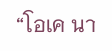“โอเค นา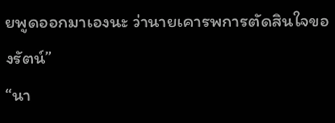ยพูดออกมาเองนะ ว่านายเคารพการตัดสินใจของรัตน์”
“นา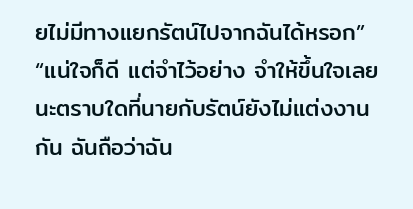ยไม่มีทางแยกรัตน์ไปจากฉันได้หรอก”
“แน่ใจก็ดี แต่จำไว้อย่าง จำให้ขึ้นใจเลยนะตราบใดที่นายกับรัตน์ยังไม่แต่งงานกัน ฉันถือว่าฉัน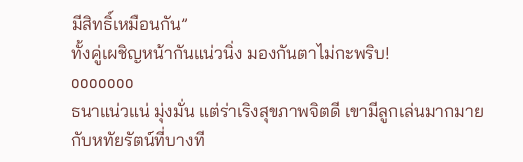มีสิทธิ์เหมือนกัน”
ทั้งคู่เผชิญหน้ากันแน่วนิ่ง มองกันตาไม่กะพริบ!
ooooooo
ธนาแน่วแน่ มุ่งมั่น แต่ร่าเริงสุขภาพจิตดี เขามีลูกเล่นมากมายกับหทัยรัตน์ที่บางที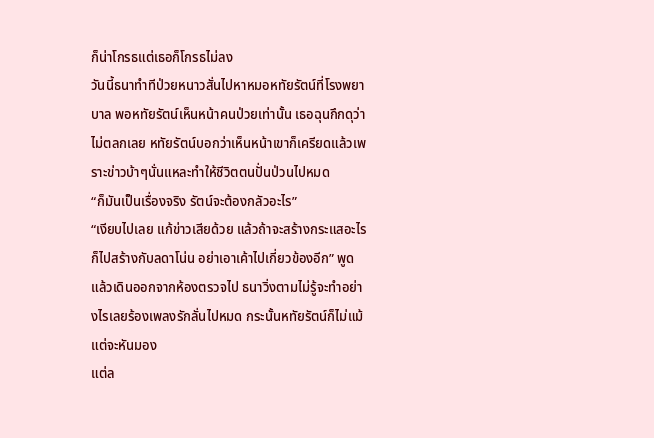ก็น่าโกรธแต่เธอก็โกรธไม่ลง
วันนี้ธนาทำทีป่วยหนาวสั่นไปหาหมอหทัยรัตน์ที่โรงพยาบาล พอหทัยรัตน์เห็นหน้าคนป่วยเท่านั้น เธอฉุนกึกดุว่า ไม่ตลกเลย หทัยรัตน์บอกว่าเห็นหน้าเขาก็เครียดแล้วเพราะข่าวบ้าๆนั่นแหละทำให้ชีวิตตนปั่นป่วนไปหมด
“ก็มันเป็นเรื่องจริง รัตน์จะต้องกลัวอะไร”
“เงียบไปเลย แก้ข่าวเสียด้วย แล้วถ้าจะสร้างกระแสอะไรก็ไปสร้างกับลดาโน่น อย่าเอาเค้าไปเกี่ยวข้องอีก” พูดแล้วเดินออกจากห้องตรวจไป ธนาวิ่งตามไม่รู้จะทำอย่างไรเลยร้องเพลงรักลั่นไปหมด กระนั้นหทัยรัตน์ก็ไม่แม้แต่จะหันมอง
แต่ล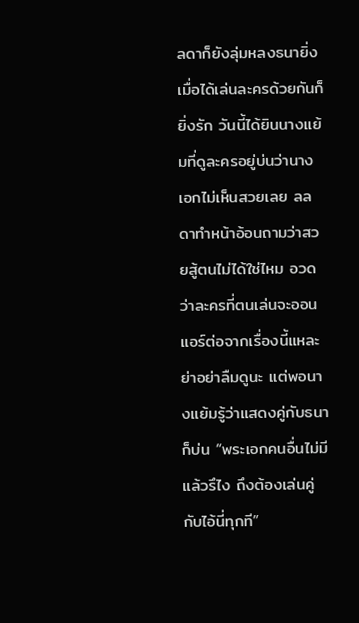ลดาก็ยังลุ่มหลงธนายิ่งเมื่อได้เล่นละครด้วยกันก็ยิ่งรัก วันนี้ได้ยินนางแย้มที่ดูละครอยู่บ่นว่านางเอกไม่เห็นสวยเลย ลลดาทำหน้าอ้อนถามว่าสวยสู้ตนไม่ได้ใช่ไหม อวดว่าละครที่ตนเล่นจะออนแอร์ต่อจากเรื่องนี้แหละย่าอย่าลืมดูนะ แต่พอนางแย้มรู้ว่าแสดงคู่กับธนาก็บ่น “พระเอกคนอื่นไม่มีแล้วรึไง ถึงต้องเล่นคู่กับไอ้นี่ทุกที”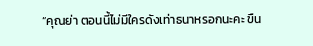“คุณย่า ตอนนี้ไม่มีใครดังเท่าธนาหรอกนะคะ ขืน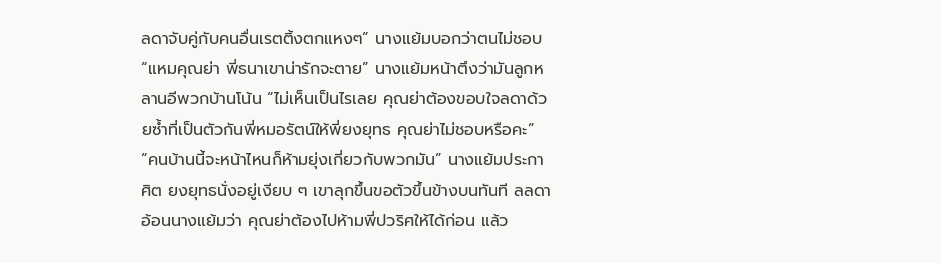ลดาจับคู่กับคนอื่นเรตติ้งตกแหงๆ” นางแย้มบอกว่าตนไม่ชอบ “แหมคุณย่า พี่ธนาเขาน่ารักจะตาย” นางแย้มหน้าตึงว่ามันลูกหลานอีพวกบ้านโน้น “ไม่เห็นเป็นไรเลย คุณย่าต้องขอบใจลดาด้วยซ้ำที่เป็นตัวกันพี่หมอรัตน์ให้พี่ยงยุทธ คุณย่าไม่ชอบหรือคะ”
“คนบ้านนี้จะหน้าไหนก็ห้ามยุ่งเกี่ยวกับพวกมัน” นางแย้มประกาศิต ยงยุทธนั่งอยู่เงียบ ๆ เขาลุกขึ้นขอตัวขึ้นข้างบนทันที ลลดาอ้อนนางแย้มว่า คุณย่าต้องไปห้ามพี่ปวริศให้ได้ก่อน แล้ว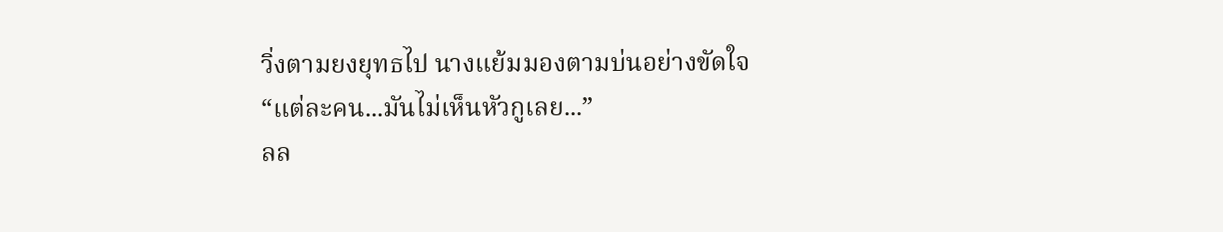วิ่งตามยงยุทธไป นางแย้มมองตามบ่นอย่างขัดใจ
“แต่ละคน...มันไม่เห็นหัวกูเลย...”
ลล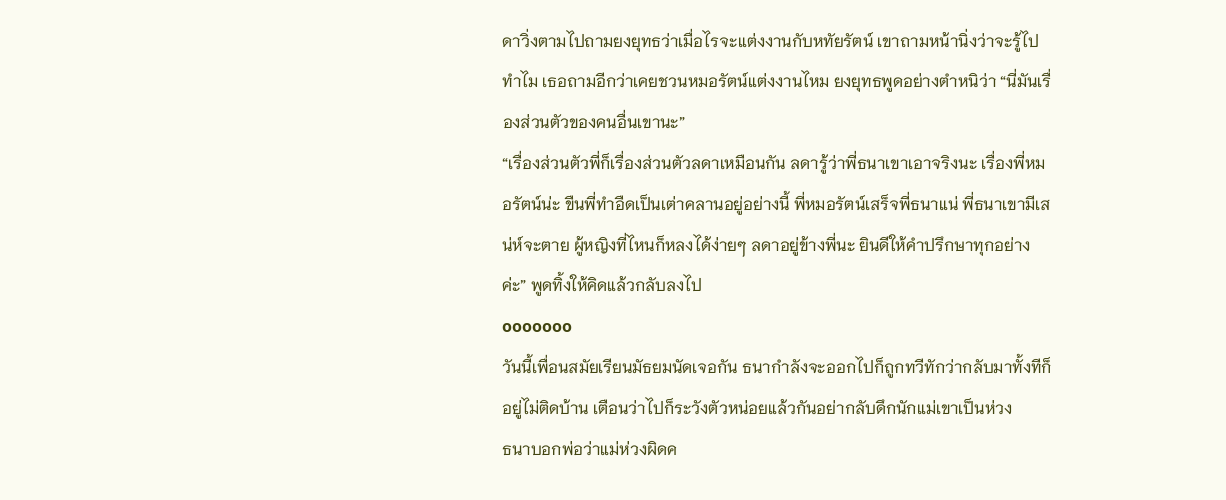ดาวิ่งตามไปถามยงยุทธว่าเมื่อไรจะแต่งงานกับหทัยรัตน์ เขาถามหน้านิ่งว่าจะรู้ไปทำไม เธอถามอีกว่าเคยชวนหมอรัตน์แต่งงานไหม ยงยุทธพูดอย่างตำหนิว่า “นี่มันเรื่องส่วนตัวของคนอื่นเขานะ”
“เรื่องส่วนตัวพี่ก็เรื่องส่วนตัวลดาเหมือนกัน ลดารู้ว่าพี่ธนาเขาเอาจริงนะ เรื่องพี่หมอรัตน์น่ะ ขืนพี่ทำอืดเป็นเต่าคลานอยู่อย่างนี้ พี่หมอรัตน์เสร็จพี่ธนาแน่ พี่ธนาเขามีเสน่ห์จะตาย ผู้หญิงที่ไหนก็หลงได้ง่ายๆ ลดาอยู่ข้างพี่นะ ยินดีให้คำปรึกษาทุกอย่างค่ะ” พูดทิ้งให้คิดแล้วกลับลงไป
ooooooo
วันนี้เพื่อนสมัยเรียนมัธยมนัดเจอกัน ธนากำลังจะออกไปก็ถูกทวีทักว่ากลับมาทั้งทีก็อยู่ไม่ติดบ้าน เตือนว่าไปก็ระวังตัวหน่อยแล้วกันอย่ากลับดึกนักแม่เขาเป็นห่วง
ธนาบอกพ่อว่าแม่ห่วงผิดค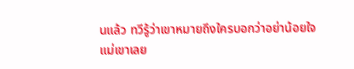นแล้ว ทวีรู้ว่าเขาหมายถึงใครบอกว่าอย่าน้อยใจแม่เขาเลย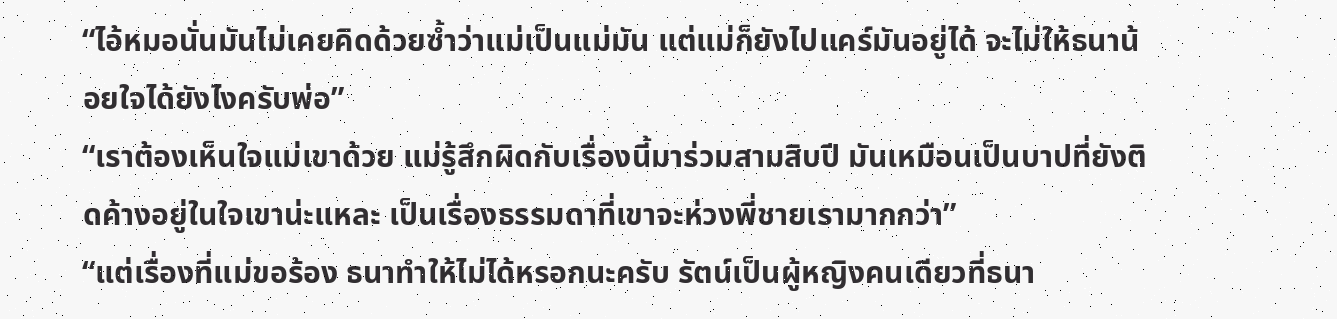“ไอ้หมอนั่นมันไม่เคยคิดด้วยซ้ำว่าแม่เป็นแม่มัน แต่แม่ก็ยังไปแคร์มันอยู่ได้ จะไม่ให้ธนาน้อยใจได้ยังไงครับพ่อ”
“เราต้องเห็นใจแม่เขาด้วย แม่รู้สึกผิดกับเรื่องนี้มาร่วมสามสิบปี มันเหมือนเป็นบาปที่ยังติดค้างอยู่ในใจเขาน่ะแหละ เป็นเรื่องธรรมดาที่เขาจะห่วงพี่ชายเรามากกว่า”
“แต่เรื่องที่แม่ขอร้อง ธนาทำให้ไม่ได้หรอกนะครับ รัตน์เป็นผู้หญิงคนเดียวที่ธนา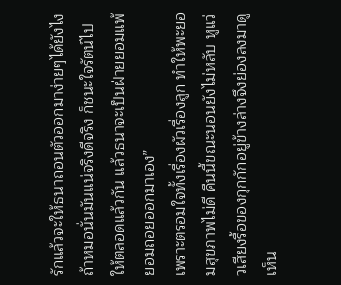รักแล้วจะให้ธนาถอนตัวออกมาง่ายๆได้ยังไง ถ้าหมอนั่นมันแน่จริงดีจริง ก็ชนะใจรัตน์ไปให้ตลอดแล้วกัน แล้วธนาจะเป็นฝ่ายยอมแพ้ยอมถอยออกมาเอง”
เพราะตรอมใจทั้งเรื่องผัวเรื่องลูก ทำให้พะยอมสุขภาพไม่ดี คืนนี้ขณะนอนยังไม่หลับ หูแว่วเสียงรื้อของกุกกักอยู่ข้างล่างจึงย่องลงมาดู เห็น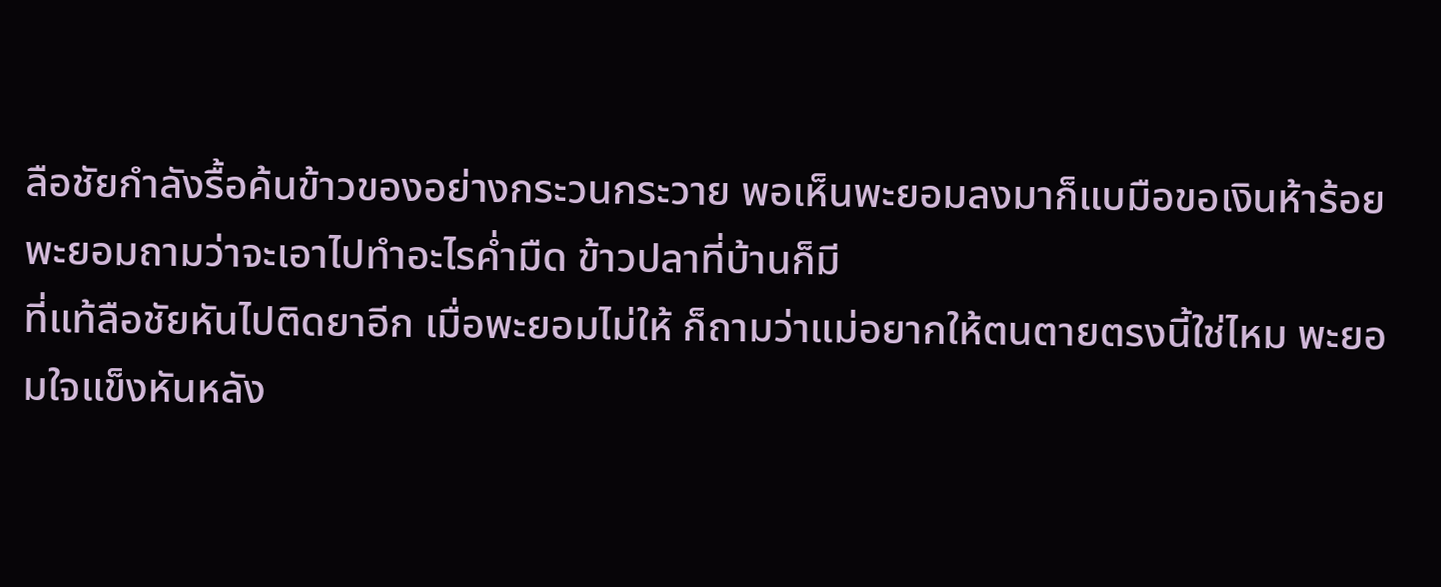ลือชัยกำลังรื้อค้นข้าวของอย่างกระวนกระวาย พอเห็นพะยอมลงมาก็แบมือขอเงินห้าร้อย พะยอมถามว่าจะเอาไปทำอะไรค่ำมืด ข้าวปลาที่บ้านก็มี
ที่แท้ลือชัยหันไปติดยาอีก เมื่อพะยอมไม่ให้ ก็ถามว่าแม่อยากให้ตนตายตรงนี้ใช่ไหม พะยอมใจแข็งหันหลัง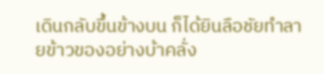เดินกลับขึ้นข้างบน ก็ได้ยินลือชัยทำลายข้าวของอย่างบ้าคลั่ง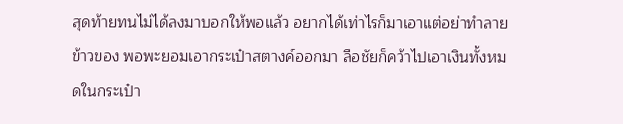สุดท้ายทนไม่ได้ลงมาบอกให้พอแล้ว อยากได้เท่าไรก็มาเอาแต่อย่าทำลายข้าวของ พอพะยอมเอากระเป๋าสตางค์ออกมา ลือชัยก็คว้าไปเอาเงินทั้งหมดในกระเป๋า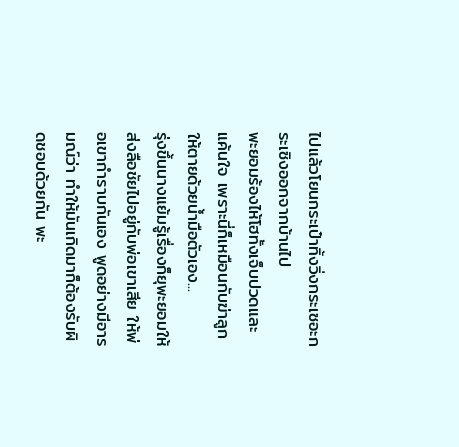ไปแล้วโยนกระเป๋าทิ้งวิ่งกระเซอะกระเซิงออกจากบ้านไป
พะยอมร้องไห้โฮทั้งเจ็บปวดและแค้นใจ เพราะนี่ก็เหมือนกับฆ่าลูกให้ตายด้วยน้ำมือตัวเอง...
รุ่งขึ้นนางแย้มรู้เรื่องก็ยุพะยอมให้ส่งลือชัยไปอยู่กับพ่อเขาเสีย ให้พ่อเขากำราบกันเอง พูดอย่างมีอารมณ์ว่า ทำให้มันเกิดมาก็ต้องรับผิดชอบด้วยกัน พะ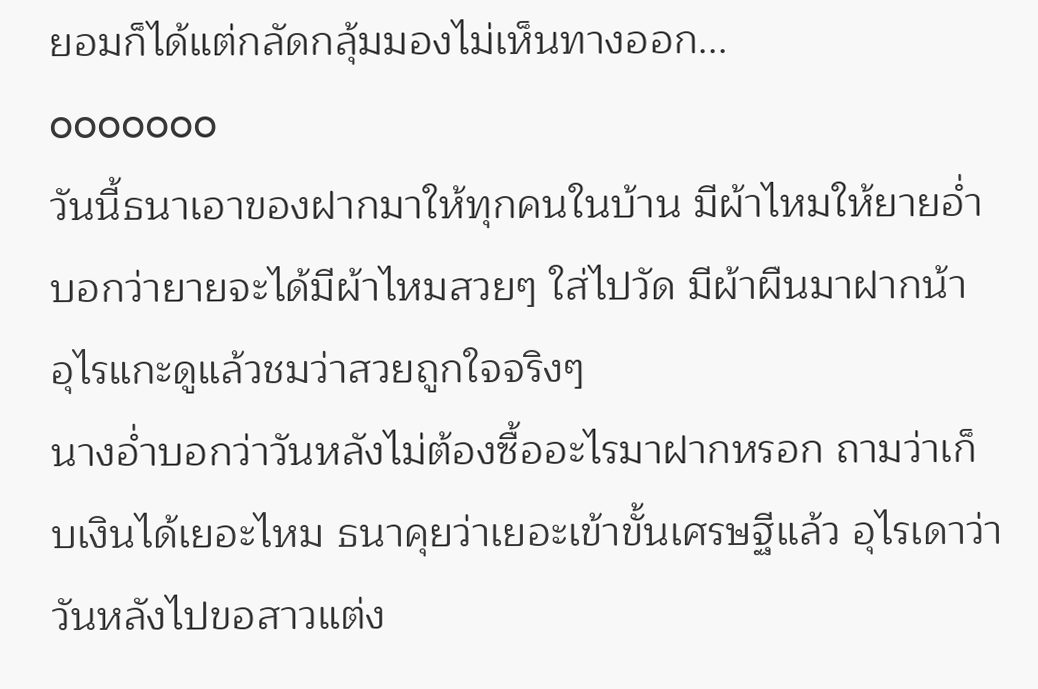ยอมก็ได้แต่กลัดกลุ้มมองไม่เห็นทางออก...
ooooooo
วันนี้ธนาเอาของฝากมาให้ทุกคนในบ้าน มีผ้าไหมให้ยายอ่ำบอกว่ายายจะได้มีผ้าไหมสวยๆ ใส่ไปวัด มีผ้าผืนมาฝากน้า อุไรแกะดูแล้วชมว่าสวยถูกใจจริงๆ
นางอ่ำบอกว่าวันหลังไม่ต้องซื้ออะไรมาฝากหรอก ถามว่าเก็บเงินได้เยอะไหม ธนาคุยว่าเยอะเข้าขั้นเศรษฐีแล้ว อุไรเดาว่าวันหลังไปขอสาวแต่ง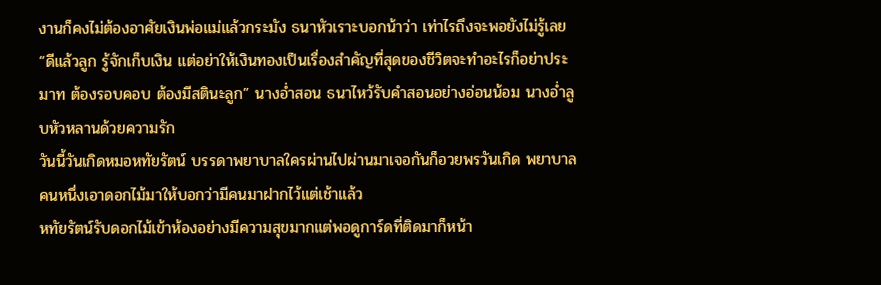งานก็คงไม่ต้องอาศัยเงินพ่อแม่แล้วกระมัง ธนาหัวเราะบอกน้าว่า เท่าไรถึงจะพอยังไม่รู้เลย
“ดีแล้วลูก รู้จักเก็บเงิน แต่อย่าให้เงินทองเป็นเรื่องสำคัญที่สุดของชีวิตจะทำอะไรก็อย่าประมาท ต้องรอบคอบ ต้องมีสตินะลูก” นางอ่ำสอน ธนาไหว้รับคำสอนอย่างอ่อนน้อม นางอ่ำลูบหัวหลานด้วยความรัก
วันนี้วันเกิดหมอหทัยรัตน์ บรรดาพยาบาลใครผ่านไปผ่านมาเจอกันก็อวยพรวันเกิด พยาบาลคนหนึ่งเอาดอกไม้มาให้บอกว่ามีคนมาฝากไว้แต่เช้าแล้ว
หทัยรัตน์รับดอกไม้เข้าห้องอย่างมีความสุขมากแต่พอดูการ์ดที่ติดมาก็หน้า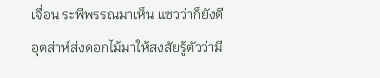เจื่อน ระพีพรรณมาเห็น แซวว่าก็ยังดีอุตส่าห์ส่งดอกไม้มาให้สงสัยรู้ตัวว่ามี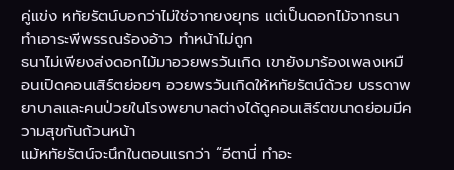คู่แข่ง หทัยรัตน์บอกว่าไม่ใช่จากยงยุทธ แต่เป็นดอกไม้จากธนา ทำเอาระพีพรรณร้องอ้าว ทำหน้าไม่ถูก
ธนาไม่เพียงส่งดอกไม้มาอวยพรวันเกิด เขายังมาร้องเพลงเหมือนเปิดคอนเสิร์ตย่อยๆ อวยพรวันเกิดให้หทัยรัตน์ด้วย บรรดาพยาบาลและคนป่วยในโรงพยาบาลต่างได้ดูคอนเสิร์ตขนาดย่อมมีความสุขกันถ้วนหน้า
แม้หทัยรัตน์จะนึกในตอนแรกว่า “อีตานี่ ทำอะ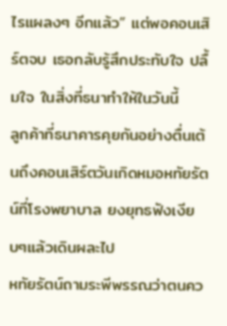ไรแผลงๆ อีกแล้ว” แต่พอคอนเสิร์ตจบ เธอกลับรู้สึกประทับใจ ปลื้มใจ ในสิ่งที่ธนาทำให้ในวันนี้
ลูกค้าที่ธนาคารคุยกันอย่างตื่นเต้นถึงคอนเสิร์ตวันเกิดหมอหทัยรัตน์ที่โรงพยาบาล ยงยุทธฟังเงียบๆแล้วเดินผละไป
หทัยรัตน์ถามระพีพรรณว่าตนคว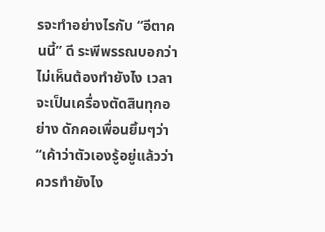รจะทำอย่างไรกับ “อีตาคนนี้” ดี ระพีพรรณบอกว่าไม่เห็นต้องทำยังไง เวลาจะเป็นเครื่องตัดสินทุกอย่าง ดักคอเพื่อนยิ้มๆว่า “เค้าว่าตัวเองรู้อยู่แล้วว่าควรทำยังไง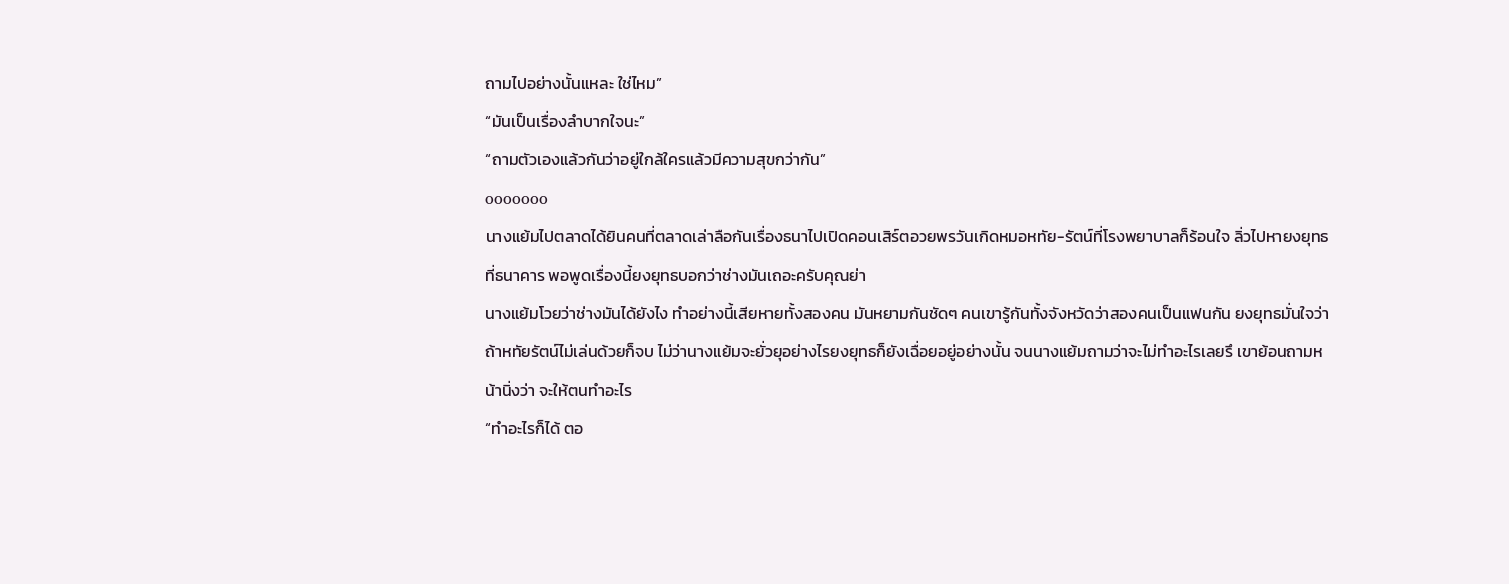ถามไปอย่างนั้นแหละ ใช่ไหม”
“มันเป็นเรื่องลำบากใจนะ”
“ถามตัวเองแล้วกันว่าอยู่ใกล้ใครแล้วมีความสุขกว่ากัน”
ooooooo
นางแย้มไปตลาดได้ยินคนที่ตลาดเล่าลือกันเรื่องธนาไปเปิดคอนเสิร์ตอวยพรวันเกิดหมอหทัย-รัตน์ที่โรงพยาบาลก็ร้อนใจ ลิ่วไปหายงยุทธที่ธนาคาร พอพูดเรื่องนี้ยงยุทธบอกว่าช่างมันเถอะครับคุณย่า
นางแย้มโวยว่าช่างมันได้ยังไง ทำอย่างนี้เสียหายทั้งสองคน มันหยามกันชัดๆ คนเขารู้กันทั้งจังหวัดว่าสองคนเป็นแฟนกัน ยงยุทธมั่นใจว่าถ้าหทัยรัตน์ไม่เล่นด้วยก็จบ ไม่ว่านางแย้มจะยั่วยุอย่างไรยงยุทธก็ยังเฉื่อยอยู่อย่างนั้น จนนางแย้มถามว่าจะไม่ทำอะไรเลยรึ เขาย้อนถามหน้านิ่งว่า จะให้ตนทำอะไร
“ทำอะไรก็ได้ ตอ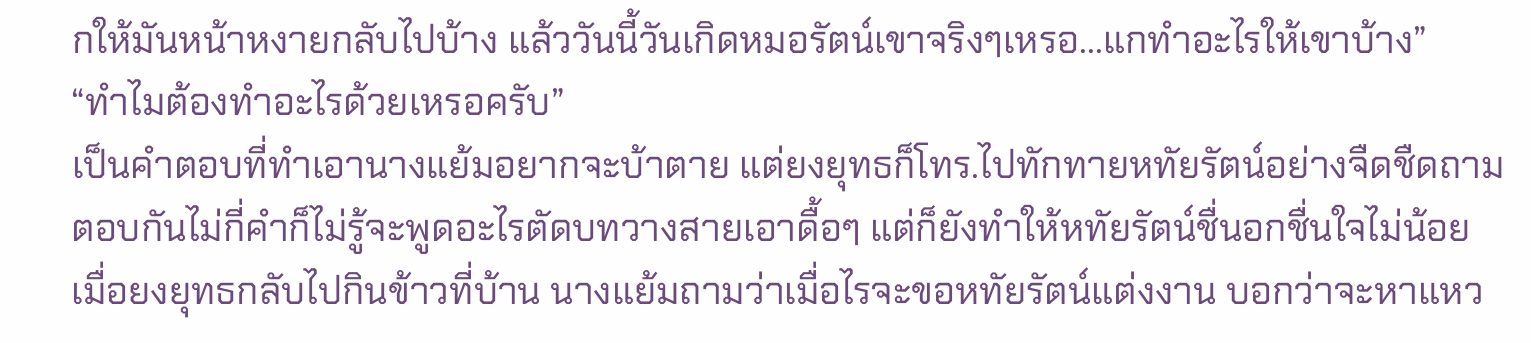กให้มันหน้าหงายกลับไปบ้าง แล้ววันนี้วันเกิดหมอรัตน์เขาจริงๆเหรอ...แกทำอะไรให้เขาบ้าง”
“ทำไมต้องทำอะไรด้วยเหรอครับ”
เป็นคำตอบที่ทำเอานางแย้มอยากจะบ้าตาย แต่ยงยุทธก็โทร.ไปทักทายหทัยรัตน์อย่างจืดชืดถามตอบกันไม่กี่คำก็ไม่รู้จะพูดอะไรตัดบทวางสายเอาดื้อๆ แต่ก็ยังทำให้หทัยรัตน์ชื่นอกชื่นใจไม่น้อย
เมื่อยงยุทธกลับไปกินข้าวที่บ้าน นางแย้มถามว่าเมื่อไรจะขอหทัยรัตน์แต่งงาน บอกว่าจะหาแหว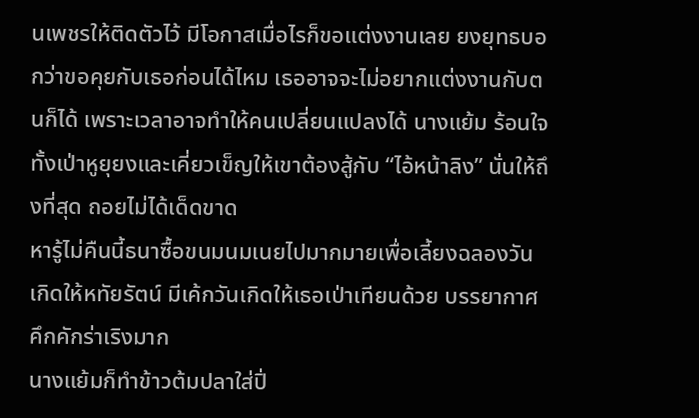นเพชรให้ติดตัวไว้ มีโอกาสเมื่อไรก็ขอแต่งงานเลย ยงยุทธบอกว่าขอคุยกับเธอก่อนได้ไหม เธออาจจะไม่อยากแต่งงานกับตนก็ได้ เพราะเวลาอาจทำให้คนเปลี่ยนแปลงได้ นางแย้ม ร้อนใจทั้งเป่าหูยุยงและเคี่ยวเข็ญให้เขาต้องสู้กับ “ไอ้หน้าลิง” นั่นให้ถึงที่สุด ถอยไม่ได้เด็ดขาด
หารู้ไม่คืนนี้ธนาซื้อขนมนมเนยไปมากมายเพื่อเลี้ยงฉลองวันเกิดให้หทัยรัตน์ มีเค้กวันเกิดให้เธอเป่าเทียนด้วย บรรยากาศคึกคักร่าเริงมาก
นางแย้มก็ทำข้าวต้มปลาใส่ปิ่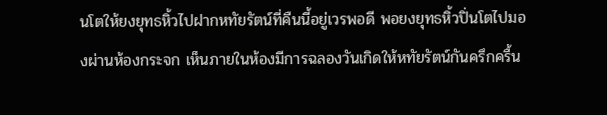นโตให้ยงยุทธหิ้วไปฝากหทัยรัตน์ที่คืนนี้อยู่เวรพอดี พอยงยุทธหิ้วปิ่นโตไปมองผ่านห้องกระจก เห็นภายในห้องมีการฉลองวันเกิดให้หทัยรัตน์กันครึกครื้น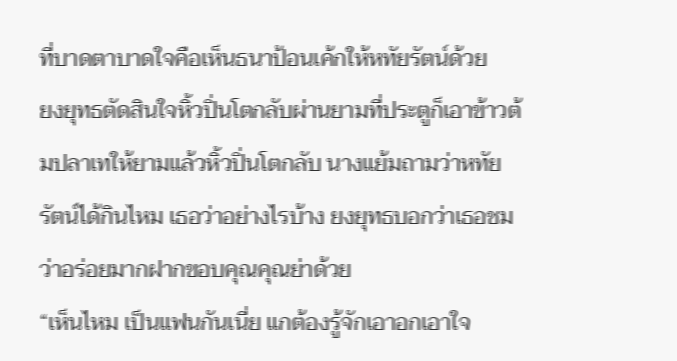ที่บาดตาบาดใจคือเห็นธนาป้อนเค้กให้หทัยรัตน์ด้วย
ยงยุทธตัดสินใจหิ้วปิ่นโตกลับผ่านยามที่ประตูก็เอาข้าวต้มปลาเทให้ยามแล้วหิ้วปิ่นโตกลับ นางแย้มถามว่าหทัยรัตน์ได้กินไหม เธอว่าอย่างไรบ้าง ยงยุทธบอกว่าเธอชมว่าอร่อยมากฝากขอบคุณคุณย่าด้วย
“เห็นไหม เป็นแฟนกันเนี่ย แกต้องรู้จักเอาอกเอาใจ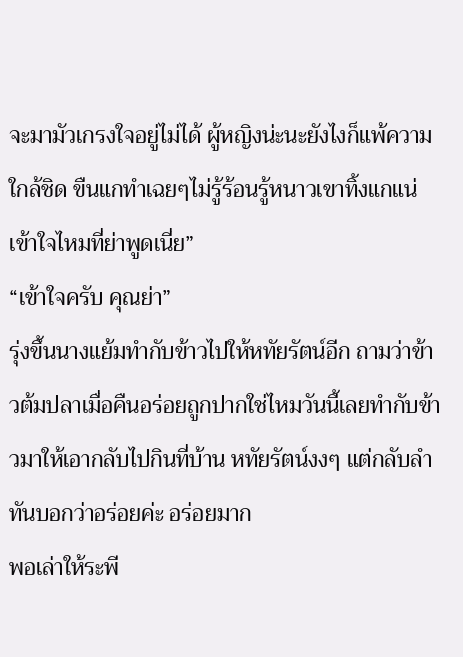จะมามัวเกรงใจอยู่ไม่ได้ ผู้หญิงน่ะนะยังไงก็แพ้ความใกล้ชิด ขืนแกทำเฉยๆไม่รู้ร้อนรู้หนาวเขาทิ้งแกแน่เข้าใจไหมที่ย่าพูดเนี่ย”
“เข้าใจครับ คุณย่า”
รุ่งขึ้นนางแย้มทำกับข้าวไปให้หทัยรัตน์อีก ถามว่าข้าวต้มปลาเมื่อคืนอร่อยถูกปากใช่ไหมวันนี้เลยทำกับข้าวมาให้เอากลับไปกินที่บ้าน หทัยรัตน์งงๆ แต่กลับลำทันบอกว่าอร่อยค่ะ อร่อยมาก
พอเล่าให้ระพี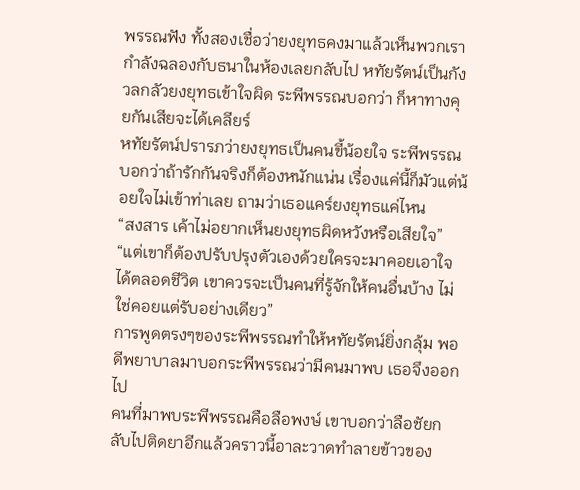พรรณฟัง ทั้งสองเชื่อว่ายงยุทธคงมาแล้วเห็นพวกเรากำลังฉลองกับธนาในห้องเลยกลับไป หทัยรัตน์เป็นกังวลกลัวยงยุทธเข้าใจผิด ระพีพรรณบอกว่า ก็หาทางคุยกันเสียจะได้เคลียร์
หทัยรัตน์ปรารภว่ายงยุทธเป็นคนขี้น้อยใจ ระพีพรรณบอกว่าถ้ารักกันจริงก็ต้องหนักแน่น เรื่องแค่นี้ก็มัวแต่น้อยใจไม่เข้าท่าเลย ถามว่าเธอแคร์ยงยุทธแค่ไหน
“สงสาร เค้าไม่อยากเห็นยงยุทธผิดหวังหรือเสียใจ”
“แต่เขาก็ต้องปรับปรุงตัวเองด้วยใครจะมาคอยเอาใจได้ตลอดชีวิต เขาควรจะเป็นคนที่รู้จักให้คนอื่นบ้าง ไม่ใช่คอยแต่รับอย่างเดียว”
การพูดตรงๆของระพีพรรณทำให้หทัยรัตน์ยิ่งกลุ้ม พอดีพยาบาลมาบอกระพีพรรณว่ามีคนมาพบ เธอจึงออกไป
คนที่มาพบระพีพรรณคือลือพงษ์ เขาบอกว่าลือชัยกลับไปติดยาอีกแล้วคราวนี้อาละวาดทำลายข้าวของ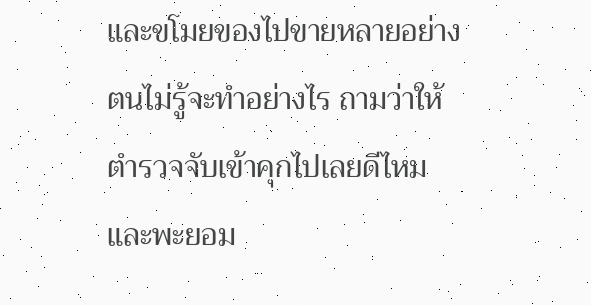และขโมยของไปขายหลายอย่างตนไม่รู้จะทำอย่างไร ถามว่าให้ตำรวจจับเข้าคุกไปเลยดีไหม และพะยอม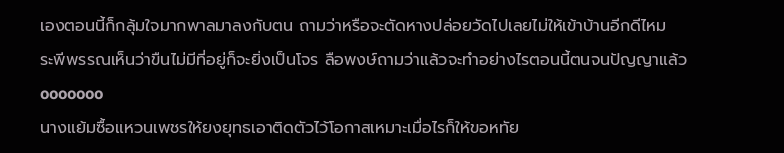เองตอนนี้ก็กลุ้มใจมากพาลมาลงกับตน ถามว่าหรือจะตัดหางปล่อยวัดไปเลยไม่ให้เข้าบ้านอีกดีไหม
ระพีพรรณเห็นว่าขืนไม่มีที่อยู่ก็จะยิ่งเป็นโจร ลือพงษ์ถามว่าแล้วจะทำอย่างไรตอนนี้ตนจนปัญญาแล้ว
ooooooo
นางแย้มซื้อแหวนเพชรให้ยงยุทธเอาติดตัวไว้โอกาสเหมาะเมื่อไรก็ให้ขอหทัย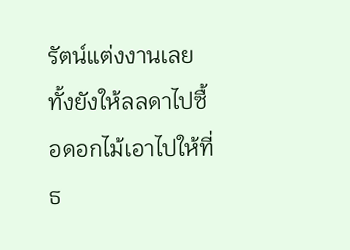รัตน์แต่งงานเลย ทั้งยังให้ลลดาไปซื้อดอกไม้เอาไปให้ที่ธ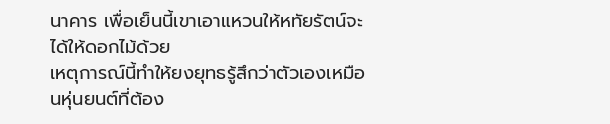นาคาร เพื่อเย็นนี้เขาเอาแหวนให้หทัยรัตน์จะได้ให้ดอกไม้ด้วย
เหตุการณ์นี้ทำให้ยงยุทธรู้สึกว่าตัวเองเหมือนหุ่นยนต์ที่ต้อง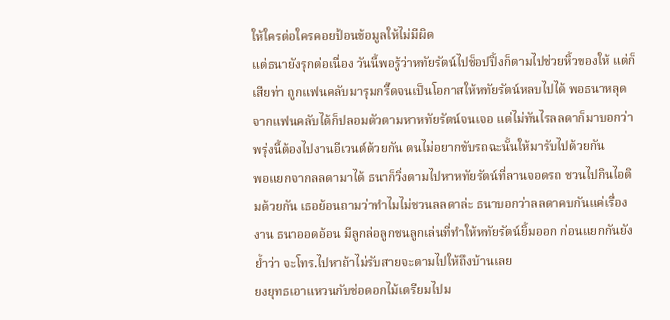ให้ใครต่อใครคอยป้อนข้อมูลให้ไม่มีผิด
แต่ธนายังรุกต่อเนื่อง วันนี้พอรู้ว่าหทัยรัตน์ไปช็อปปิ้งก็ตามไปช่วยหิ้วของให้ แต่ก็เสียท่า ถูกแฟนคลับมารุมกรี๊ดจนเป็นโอกาสให้หทัยรัตน์หลบไปได้ พอธนาหลุดจากแฟนคลับได้ก็ปลอมตัวตามหาหทัยรัตน์จนเจอ แต่ไม่ทันไรลลดาก็มาบอกว่าพรุ่งนี้ต้องไปงานอีเวนต์ด้วยกัน ตนไม่อยากขับรถฉะนั้นให้มารับไปด้วยกัน
พอแยกจากลลดามาได้ ธนาก็วิ่งตามไปหาหทัยรัตน์ที่ลานจอดรถ ชวนไปกินไอติมด้วยกัน เธอย้อนถามว่าทำไมไม่ชวนลลดาล่ะ ธนาบอกว่าลลดาคบกันแค่เรื่องงาน ธนาออดอ้อน มีลูกล่อลูกชนลูกเล่นที่ทำให้หทัยรัตน์ยิ้มออก ก่อนแยกกันยังย้ำว่า จะโทร.ไปหาถ้าไม่รับสายจะตามไปให้ถึงบ้านเลย
ยงยุทธเอาแหวนกับช่อดอกไม้เตรียมไปม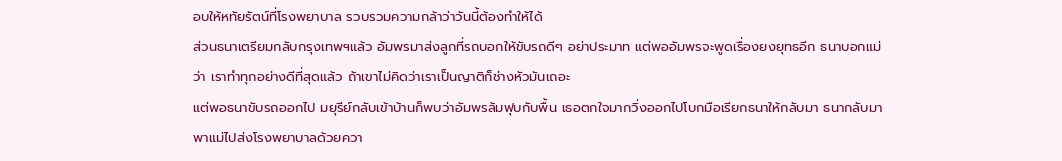อบให้หทัยรัตน์ที่โรงพยาบาล รวบรวมความกล้าว่าวันนี้ต้องทำให้ได้
ส่วนธนาเตรียมกลับกรุงเทพฯแล้ว อัมพรมาส่งลูกที่รถบอกให้ขับรถดีๆ อย่าประมาท แต่พออัมพรจะพูดเรื่องยงยุทธอีก ธนาบอกแม่ว่า เราทำทุกอย่างดีที่สุดแล้ว ถ้าเขาไม่คิดว่าเราเป็นญาติก็ช่างหัวมันเถอะ
แต่พอธนาขับรถออกไป มยุรีย์กลับเข้าบ้านก็พบว่าอัมพรล้มฟุบกับพื้น เธอตกใจมากวิ่งออกไปโบกมือเรียกธนาให้กลับมา ธนากลับมาพาแม่ไปส่งโรงพยาบาลด้วยควา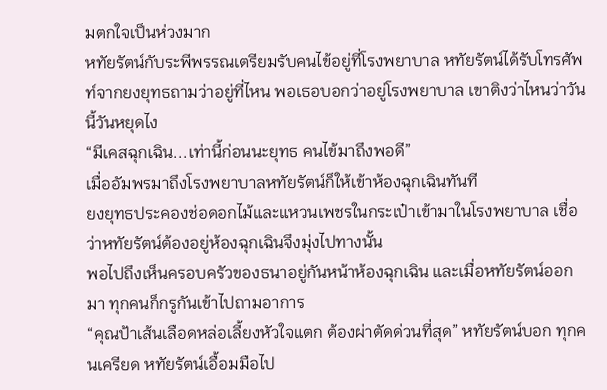มตกใจเป็นห่วงมาก
หทัยรัตน์กับระพีพรรณเตรียมรับคนไข้อยู่ที่โรงพยาบาล หทัยรัตน์ได้รับโทรศัพท์จากยงยุทธถามว่าอยู่ที่ไหน พอเธอบอกว่าอยู่โรงพยาบาล เขาติงว่าไหนว่าวันนี้วันหยุดไง
“มีเคสฉุกเฉิน...เท่านี้ก่อนนะยุทธ คนไข้มาถึงพอดี”
เมื่ออัมพรมาถึงโรงพยาบาลหทัยรัตน์ก็ให้เข้าห้องฉุกเฉินทันที
ยงยุทธประคองช่อดอกไม้และแหวนเพชรในกระเป๋าเข้ามาในโรงพยาบาล เชื่อว่าหทัยรัตน์ต้องอยู่ห้องฉุกเฉินจึงมุ่งไปทางนั้น
พอไปถึงเห็นครอบครัวของธนาอยู่กันหน้าห้องฉุกเฉิน และเมื่อหทัยรัตน์ออกมา ทุกคนก็กรูกันเข้าไปถามอาการ
“คุณป้าเส้นเลือดหล่อเลี้ยงหัวใจแตก ต้องผ่าตัดด่วนที่สุด” หทัยรัตน์บอก ทุกคนเครียด หทัยรัตน์เอื้อมมือไป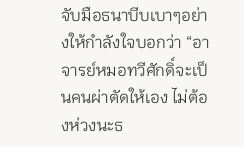จับมือธนาบีบเบาๆอย่างให้กำลังใจบอกว่า “อาจารย์หมอทวีศักดิ์จะเป็นคนผ่าตัดให้เอง ไม่ต้องห่วงนะธ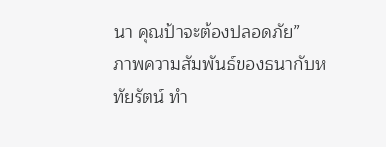นา คุณป้าจะต้องปลอดภัย”
ภาพความสัมพันธ์ของธนากับหทัยรัตน์ ทำ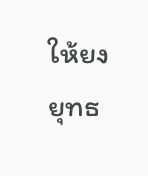ให้ยงยุทธ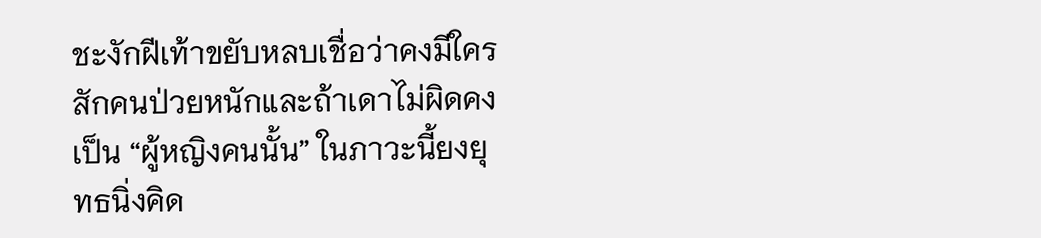ชะงักฝีเท้าขยับหลบเชื่อว่าคงมีใครสักคนป่วยหนักและถ้าเดาไม่ผิดคงเป็น “ผู้หญิงคนนั้น” ในภาวะนี้ยงยุทธนิ่งคิด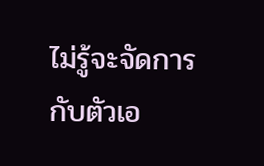ไม่รู้จะจัดการกับตัวเอ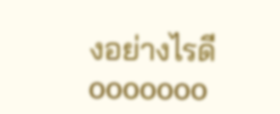งอย่างไรดี
ooooooo